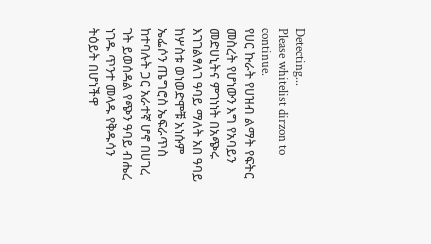Detecting...
Please whitelist dirzon to continue.
የሀር ኩራት የሀዝብ ልማት የፍትር መስረት የሆነውን እግ የአባይን መድሀኒትና ምገነነት በአጭሩ እገገልፃለገ ዓባይ ማለት አበ ዓባይ ከሦስቱ ወነወድሞቹ አነሱም ኤፌሶን ጤግሮስ ኤፍራጥስ ከተባሉት ጋር አራተኛ ሆኖ በሀገረ ገት ይወሰዳል የጭን ዓባይ ብሔረ ነገዱ ጥንተ መላዱ የቅዱሳን ትዕይት በሆነችዋ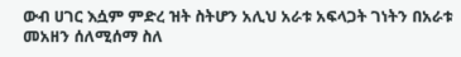ውብ ሀገር እሷም ምድረ ዝት ስትሆን አሊህ አራቱ አፍላጋት ገነትን በአራቱ መአዘን ሰለሚሰማ ስለ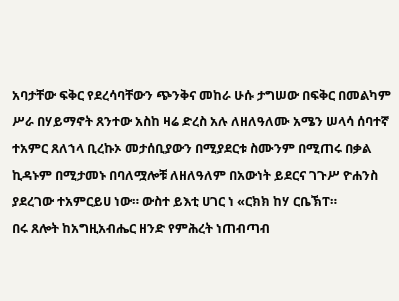አባታቸው ፍቅር የደረሳባቸውን ጭንቅና መከራ ሁሱ ታግሠው በፍቅር በመልካም ሥራ በሃይማኖት ጸንተው አስከ ዛሬ ድረስ አሉ ለዘለዓለሙ አሜን ሠላሳ ሰባተኛ ተአምር ጸለኀላ ቢረኩኦ መታሰቢያውን በሚያደርቱ ስሙንም በሚጠሩ በቃል ኪዳኑም በሚታመኑ በባለሟሎቹ ለዘለዓለም በአውነት ይደርና ገጉሥ ዮሐንስ ያደረገው ተአምርይሀ ነው። ውስተ ይእቲ ሀገር ነ «ርክክ ከሃ ርቤኽፐ።
በሩ ጸሎት ከአግዚአብሔር ዘንድ የምሕረት ነጠብጣብ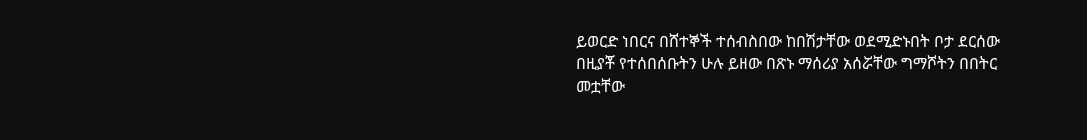ይወርድ ነበርና በሸተኞች ተሰብስበው ከበሽታቸው ወደሚድኑበት ቦታ ደርሰው በዚያቾ የተሰበሰቡትን ሁሉ ይዘው በጽኑ ማሰሪያ አሰሯቸው ግማሾትን በበትር መቷቸው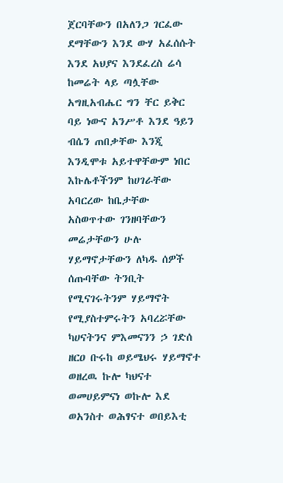ጀርባቸውን በአለንጋ ገርፈው ደማቸውን እንደ ውሃ አፈሰሱት እንደ አህያና እንደፈረስ ሬሳ ከመሬት ላይ ጣሏቸው አግዚአብሔር ግን ቸር ይቅር ባይ ነውና አንሥቶ እንደ ዓይን ብሴን ጠበቃቸው እንጂ እንዲሞቱ አይተዋቸውም ነበር እኩሌቶችንም ከሀገራቸው አባርረው ከቤታቸው አስወጥተው ገንዘባቸውን መሬታቸውን ሁሉ ሃይማኖታቸውን ለካዱ ሰዎች ሰጡባቸው ትንቢት የሚናገሩትንም ሃይማኖት የሚያስተምሩትን አባረሯቸው ካሀናትንና ምእመናንን ኃ ገድሰ ዘርዐ ቡሩከ ወይሜህሩ ሃይማኖተ ወዘረዉ ኩሎ ካህናተ ወመሀይምናነ ወኩሎ እደ ወአንስተ ወሕፃናተ ወበይእቲ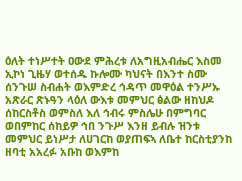ዕለት ተነሥተት ዐውደ ምሕረቱ ለአግዚአብሔር እስመ ኢኮነ ጊዜሃ ወተሰዱ ኩሎሙ ካህናት በእንተ ስሙ ሰንጉሠ ስብሐት ወእምድረ ኅዳጥ መዋዕል ተንሥኡ አጽራር ጽኑዓን ላዕለ ውእቱ መምህር ፅልው ዘከህዶ ሰከርስቶስ ወምስለ እለ ኅብሩ ምስሌሁ በምግባር ወበምከር ሰከይዎ ኅበ ንጉሥ እንዘ ይብሉ ዝንቱ መምህር ይነሥታ ለሀገርከ ወያጠፍኣ ለቤተ ከርስቲያንከ ዘባቲ አአረፉ አቡከ ወእምከ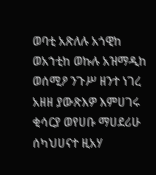ወባቲ አጽለሉ አጎዊከ ወአኀቲከ ወኩሉ አዝማዲከ ወሰሚዖ ንጉሥ ዘንተ ነገረ አዘዘ ያውጽእዎ እምሀገሩ ቂሳርያ ወየሀቡ ማሀደሪሁ ሰካህሀናተ ዚአሃ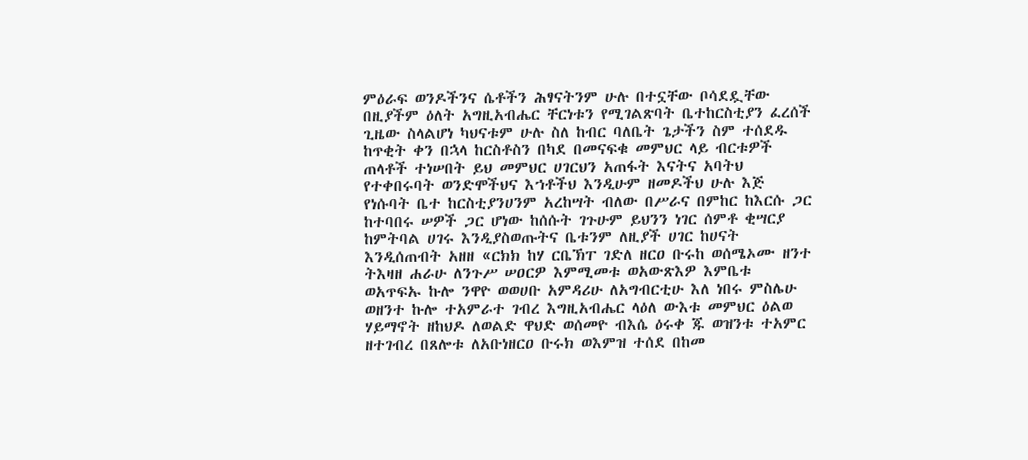ምዕራፍ ወንዶችንና ሴቶችን ሕፃናትንም ሁሉ በተኗቸው ቦሳደዷቸው በዚያችም ዕለት አግዚአብሔር ቸርነቱን የሚገልጽባት ቤተከርስቲያን ፈረሰች ጊዜው ስላልሆነ ካህናቱም ሁሉ ስለ ከብር ባለቤት ጌታችን ስም ተሰደዱ ከጥቂት ቀን በኋላ ከርስቶስን በካደ በመናፍቁ መምህር ላይ ብርቱዎች ጠላቶች ተነሠበት ይህ መምህር ሀገርህን አጠፋት እናትና አባትህ የተቀበሩባት ወንድሞችህና እኀቶችህ እንዲሁም ዘመዶችህ ሁሉ እጅ የነሱባት ቤተ ከርስቲያንሀንም አረከሣት ብለው በሥራና በምከር ከእርሱ ጋር ከተባበሩ ሠዎች ጋር ሆነው ከሰሱት ገጉሁም ይህንን ነገር ሰምቶ ቂሣርያ ከምትባል ሀገሩ እንዲያስወጡትና ቤቱንም ለዚያች ሀገር ከሀናት እንዲሰጠብት አዘዘ «ርክክ ከሃ ርቤኽፐ ገድለ ዘርዐ ቡሩከ ወሰሜኦሙ ዘንተ ትእዛዘ ሐራሁ ለንጉሥ ሠዐርዎ እምሚመቱ ወአውጽእዎ እምቤቱ ወአጥፍኡ ኩሎ ንዋዮ ወወሀቡ አምዳሪሁ ለአግብርቲሁ እለ ነበሩ ምስሌሁ ወዘንተ ኩሎ ተአምራተ ገብረ እግዚአብሔር ላዕለ ውእቱ መምህር ዕልወ ሃይማኖት ዘከህዶ ለወልድ ዋህድ ወሰመዮ ብእሴ ዕሩቀ ጁ ወዝንቱ ተአምር ዘተገብረ በጸሎቱ ለአቡነዘርዐ ቡሩክ ወእምዝ ተሰደ በከመ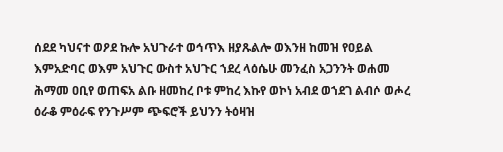ሰደደ ካህናተ ወዖደ ኩሎ አህጉራተ ወኅጥእ ዘያጹልሎ ወእንዘ ከመዝ የዐይል እምአድባር ወእም አህጉር ውስተ አህጉር ኀደረ ላዕሴሁ መንፈስ አጋንንት ወሐመ ሕማመ ዐቢየ ወጠፍአ ልቡ ዘመከረ ቦቱ ምከረ እኩየ ወኮነ አብደ ወኀደገ ልብሶ ወሖረ ዕራቆ ምዕራፍ የንጉሥም ጭፍሮች ይህንን ትዕዛዝ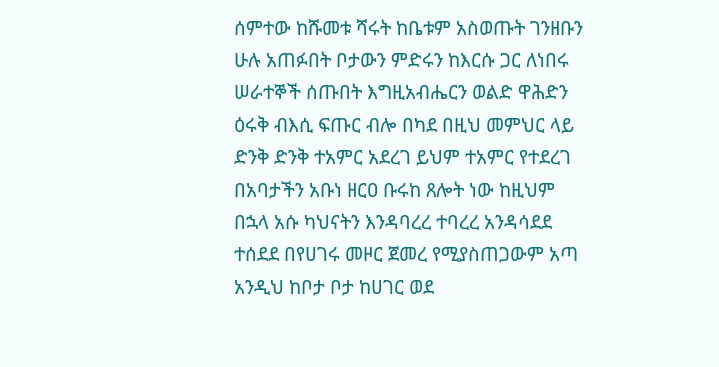ሰምተው ከሹመቱ ሻሩት ከቤቱም አስወጡት ገንዘቡን ሁሉ አጠፉበት ቦታውን ምድሩን ከእርሱ ጋር ለነበሩ ሠራተኞች ሰጡበት እግዚአብሔርን ወልድ ዋሕድን ዕሩቅ ብእሲ ፍጡር ብሎ በካደ በዚህ መምህር ላይ ድንቅ ድንቅ ተአምር አደረገ ይህም ተአምር የተደረገ በአባታችን አቡነ ዘርዐ ቡሩከ ጸሎት ነው ከዚህም በኋላ አሱ ካህናትን እንዳባረረ ተባረረ አንዳሳደደ ተሰደደ በየሀገሩ መዞር ጀመረ የሚያስጠጋውም አጣ አንዲህ ከቦታ ቦታ ከሀገር ወደ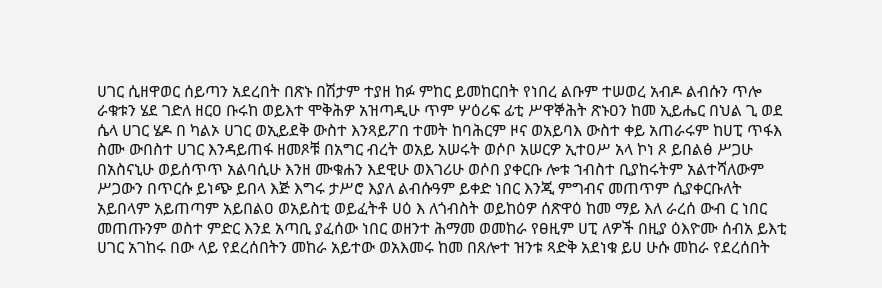ሀገር ሲዘዋወር ሰይጣን አደረበት በጽኑ በሽታም ተያዘ ከፉ ምከር ይመከርበት የነበረ ልቡም ተሠወረ አብዶ ልብሱን ጥሎ ራቁቱን ሄደ ገድለ ዘርዐ ቡሩከ ወይእተ ሞቅሕዎ አዝጣዲሁ ጥም ሦዕሪፍ ፊቲ ሥዋኞሕት ጽኑዐን ከመ ኢይሔር በህል ጊ ወደ ሴላ ሀገር ሄዶ በ ካልኦ ሀገር ወኢይደቅ ውስተ እንጻይፖበ ተመት ከባሕርም ዞና ወአይባእ ውስተ ቀይ አጠራሩም ከሀፒ ጥፋእ ስሙ ውበስተ ሀገር እንዳይጠፋ ዘመጾቹ በአግር ብረት ወአይ አሠሩት ወሶቦ አሠርዎ ኢተዐሥ አላ ኮነ ጾ ይበልፅ ሥጋሁ በአስናኒሁ ወይሰጥጥ አልባሲሁ እንዘ ሙቁሐን እደዊሁ ወእገሪሁ ወሶበ ያቀርቡ ሎቱ ኀብስተ ቢያከሩትም አልተሻለውም ሥጋውን በጥርሱ ይነጭ ይበላ እጅ እግሩ ታሥሮ እያለ ልብሱዓም ይቀድ ነበር እንጂ ምግብና መጠጥም ሲያቀርቡለት አይበላም አይጠጣም አይበልዐ ወአይስቲ ወይፈትቶ ሀዕ እ ለጎብስት ወይከዕዎ ሰጽዋዕ ከመ ማይ እለ ራረሰ ውብ ር ነበር መጠጡንም ወስተ ምድር እንደ አጣቢ ያፈሰው ነበር ወዘንተ ሕማመ ወመከራ የፀዚም ሀፒ ለዎች በዚያ ዕእዮሙ ሰብአ ይእቲ ሀገር አገከሩ በው ላይ የደረሰበትን መከራ አይተው ወአእመሩ ከመ በጸሎተ ዝንቱ ጻድቅ አደነቁ ይሀ ሁሱ መከራ የደረሰበት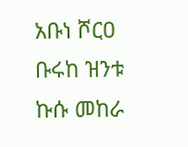አቡነ ሾርዐ ቡሩከ ዝንቱ ኩሱ መከራ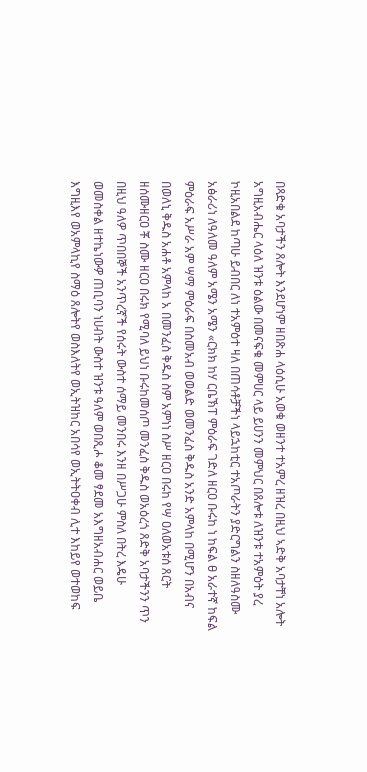በጻድቁ አባታችን ጸሎት እንደሆነም ዘበጽሐ ላዕሲሁ አወቁ ወዘንተ ተአምረ ዘዝረ በዚህ ኣድቅ አባታቸነ አሎት አግዚአብሔር ላዕለ ዝንቱ ዕልው በመናፍቁ መምሀር ላይ ይሀንን መምህር በጸሎቱ ለዝንቱ ተአምዕት ያረ ኮዚአበልደ ከጣሁ ይብበር ለነ ተአምዕተ ዛለ በጠሳቶቻችነ ላይኋከቲር ተአጦራትን ያድርግልን ስዘለዓስሙ አፅራሪነ ለዓለመ ዓለም አሜን አሜን «ርክክ ከሃ ርቤኽፐ ምዕራፍ ገድለ ዘርዐ ቡሩከ ነ ከፍል ፀ አራተኛ ከፍል ምዕራፍ አሥራ አም ሣማ ምዕራፍ በስመአብ ወወልድ ወመንፈስ ቅዱስ አንድ አምላከ በሚሆን በአብና በወለኒ ቅዱስ አሐቶ አምላከ አ በመንፈስ ቅዱስ ስም አምነነ ስሥ ዘርዐ በሩከ የሣ ዐለወአቱሰ ጸርት ዘሰሙዘርዐ ቾ ስሙ ዘርዐ በሩክ የሚባለ ይህነ ቡሩከመሰጦ መንፈስ ቅዱስ ወአዕረጎ ጸድቅ አባታችንን ጥን በዚህ ዓለዎ ጥበበኞች አንጥረኛች የሰሩት ውስተ ሰማይ መንበሩ እንዘ በሥጋሁ ምስለ በትረ እዴሁ ወመስቀል ዘተኬነውዎ ጠቢባን ነሀብት ውስተ ዝንቱ ዓለም ወበጺሖ ቆመ ፃደመ አእግዘአብሐር ወይቤ እግዚእየ ወአምላኪየ ስማዕ ጸሎትየ ወስእለትየ ወኢትዝከር አበሳየ ወኢትትዐቀብ ሊተ እከይየ ወተወከፍ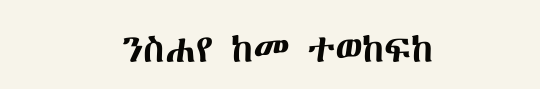ንስሐየ ከመ ተወከፍከ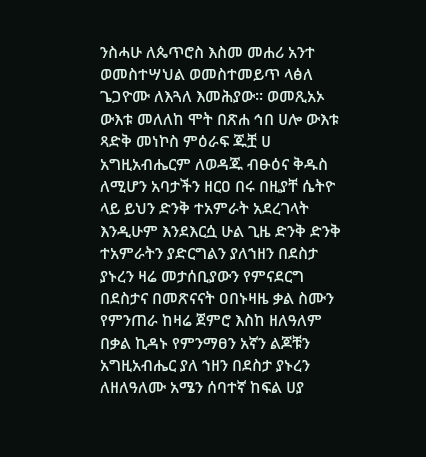ንስሓሁ ለጴጥሮስ እስመ መሐሪ አንተ ወመስተሣህል ወመስተመይጥ ላፅለ ጌጋዮሙ ለእጓለ እመሕያው። ወመጺአኦ ውእቱ መለለከ ሞት በጽሐ ኅበ ሀሎ ውእቱ ጻድቅ መነኮስ ምዕራፍ ጁቿ ሀ አግዚአብሔርም ለወዳጁ ብፁዕና ቅዱስ ለሚሆን አባታችን ዘርዐ በሩ በዚያቸ ሴትዮ ላይ ይህን ድንቅ ተአምራት አደረገላት እንዲሁም እንደእርሷ ሁል ጊዜ ድንቅ ድንቅ ተአምራትን ያድርግልን ያለኀዘን በደስታ ያኑረን ዛሬ መታሰቢያውን የምናደርግ በደስታና በመጽናናት ዐበኑዛዜ ቃል ስሙን የምንጠራ ከዛሬ ጀምሮ እስከ ዘለዓለም በቃል ኪዳኑ የምንማፀን አኛን ልጆቹን አግዚአብሔር ያለ ኀዘን በደስታ ያኑረን ለዘለዓለሙ አሜን ሰባተኛ ከፍል ሀያ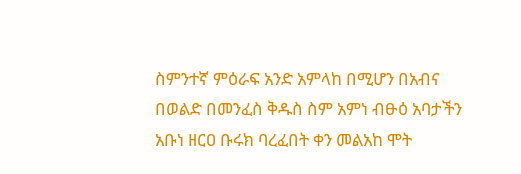ስምንተኛ ምዕራፍ አንድ አምላከ በሚሆን በአብና በወልድ በመንፈስ ቅዱስ ስም አምነ ብፁዕ አባታችን አቡነ ዘርዐ ቡሩክ ባረፈበት ቀን መልአከ ሞት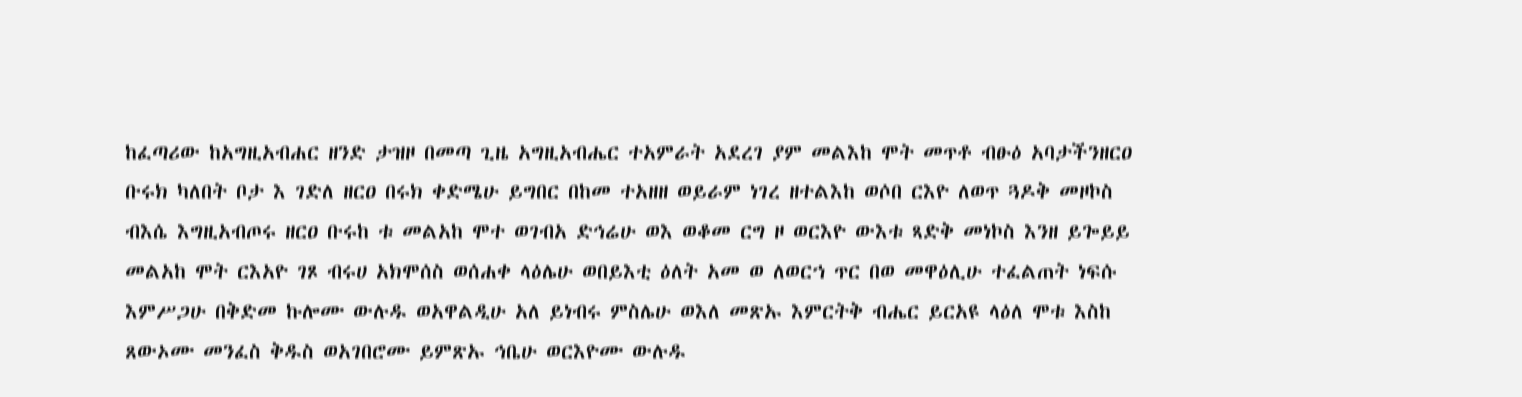ከፈጣሪው ከአግዚአብሐር ዘንድ ታዝዞ በመጣ ጊዜ አግዚአብሔር ተአምራት አደረገ ያም መልእከ ሞት መጥቶ ብፁዕ አባታችንዘርዐ ቡሩክ ካለበት ቦታ እ ገድለ ዘርዐ በሩክ ቀድሜሁ ይግበር በከመ ተአዘዘ ወይራም ነገረ ዘተልእከ ወሶበ ርእዮ ለወጥ ጓዶቅ መዞኮስ ብእሴ እግዚአብጦሩ ዘርዐ ቡሩከ ቱ መልአከ ሞተ ወገብአ ድኅሬሁ ወእ ወቆመ ርግ ዞ ወርእዮ ውእቱ ጻድቅ መነኮስ እንዘ ይጐይይ መልአከ ሞት ርእአዮ ገጾ ብሩሀ አክሞሰስ ወሰሐቀ ላዕሌሁ ወበይእቲ ዕለት አመ ወ ለወርኀ ጥር በወ መዋዕሊሁ ተፈልጠት ነፍሱ እምሥጋሁ በቅድመ ኩሎሙ ውሉዱ ወአዋልዲሁ አለ ይነብሩ ምስሌሁ ወእለ መጽኡ እምርትቅ ብሔር ይርአዩ ላዕለ ሞቱ እስከ ጸውኦሙ መንፈስ ቅዱስ ወአገበሮሙ ይምጽኡ ኅቤሁ ወርእዮሙ ውሉዱ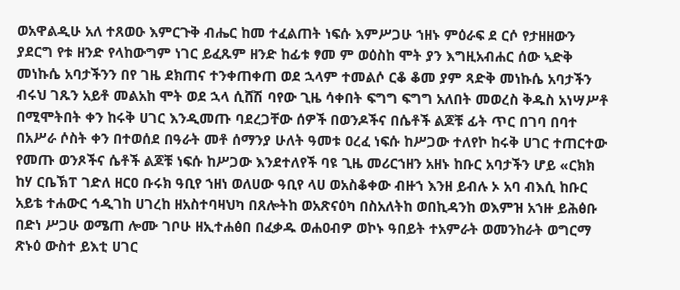ወአዋልዲሁ አለ ተጸወዑ እምርጉቅ ብሔር ከመ ተፈልጠት ነፍሱ እምሥጋሁ ኀዘኑ ምዕራፍ ደ ርሶ የታዘዘውን ያደርግ የቱ ዘንድ የላከውግም ነገር ይፈጹም ዘንድ ከፊቱ ፃመ ም ወዕስከ ሞት ያን እግዚአብሐር ሰው ኣድቅ መነኩሴ አባታችንን በየ ገዜ ደክጠና ተንቀጠቀጠ ወደ ኋላም ተመልሶ ርቆ ቆመ ያም ጻድቅ መነኩሴ አባታችን ብሩህ ገጹን አይቶ መልአከ ሞት ወደ ኋላ ሲሸሽ ባየው ጊዜ ሳቀበት ፍግግ ፍግግ አለበት መወረስ ቅዱስ አነሣሥቶ በሚሞትበት ቀን ከሩቅ ሀገር እንዲመጡ ባደረጋቸው ሰዎች በወንዶችና በሴቶች ልጆቹ ፊት ጥር በገባ በባተ በአሥራ ሶስት ቀን በተወሰደ በዓራት መቶ ሰማንያ ሁለት ዓመቱ ዐረፈ ነፍሱ ከሥጋው ተለየኮ ከሩቅ ሀገር ተጠርተው የመጡ ወንጾችና ሴቶች ልጆቹ ነፍሱ ከሥጋው እንደተለየች ባዩ ጊዜ መሪርኀዘን አዘኑ ከቡር አባታችን ሆይ «ርክክ ከሃ ርቤኽፐ ገድለ ዘርዐ ቡሩክ ዓቢየ ኀዘነ ወለሀው ዓቢየ ላሀ ወአስቆቀው ብዙኀ እንዘ ይብሉ ኦ አባ ብእሲ ከቡር አይቴ ተሐውር ኅዲገከ ሀገረከ ዘአስተባዛህካ በጸሎትከ ወአጽናዕካ በስአለትከ ወበኪዳንከ ወእምዝ አኀዙ ይሕፅቡ በድነ ሥጋሁ ወሜጠ ሎሙ ገቦሁ ዘኢተሐፅበ በፈቃዱ ወሐዐብዎ ወኮኑ ዓበይት ተአምራት ወመንከራት ወግርማ ጽኑዕ ውስተ ይእቲ ሀገር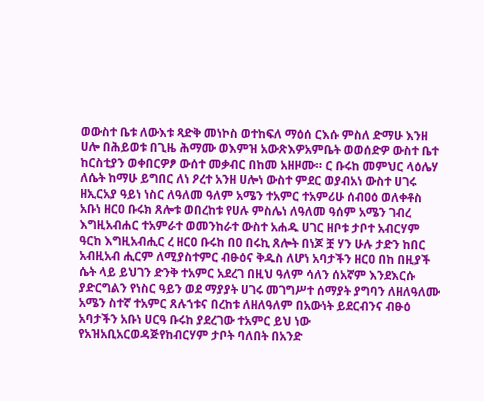ወውስተ ቤቱ ለውእቱ ጻድቅ መነኮስ ወተከፍለ ማዕሰ ርእሱ ምስለ ድማሁ እንዘ ሀሎ በሕይወቱ በጊዜ ሕማሙ ወእምዝ አውጽእዎአምቤት ወወሰድዎ ውስተ ቤተ ከርስቲያን ወቀበርዎፆ ውሰተ መቃብር በከመ አዘዞሙ። ር ቡሩከ መምህር ላዕሌሃ ለሴት ከማሁ ይግበር ለነ ዖረተ አንዘ ሀሎነ ውስተ ምደር ወያብአነ ውስተ ሀገሩ ዘኢርአያ ዓይነ ነስር ለዓለመ ዓለም አሜን ተአምር ተአምሪሁ ሰብዐዕ ወለቀቶስ አቡነ ዘርዐ ቡሩክ ጸሎቱ ወበረከቱ የሀሉ ምስሌነ ለዓለመ ዓሰም አሜን ገብረ እግዚአብሐር ተአምራተ ወመንከራተ ውስተ አሐዱ ሀገር ዘቦቱ ታቦተ አብርሃም ዓርከ እግዚአብሒር ረ ዘርዐ ቡሩከ በዐ በሩኪ ጸሎት በነጆ ቿ ሃን ሁሉ ታድን ከበር አብዚአብ ሒርም ለሚያስተምር ብፁዕና ቅዱስ ለሆነ አባታችን ዘርዐ በከ በዚያች ሴት ላይ ይህገን ድንቅ ተአምር አደረገ በዚህ ዓለም ሳለን ሰአኛም እንደእርሱ ያድርግልን የነስር ዓይን ወደ ማያያት ሀገሩ መገግሥተ ሰማያት ያግባን ለዘለዓለሙ አሜን ስተኛ ተአምር ጸሉኀቱና በረከቱ ለዘለዓለም በአውነት ይደርብንና ብፁዕ አባታችን አቡነ ሀርዓ ቡሩከ ያደረገው ተአምር ይህ ነው የአዝአቢአርወዳጅየከብርሃም ታቦት ባለበት በአንድ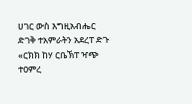ሀገር ውስ እግዚአብሔር ድገቅ ተአምራትን አደረፐ ድጉ «ርክክ ከሃ ርቤኽፐ ዣጭ ተዐምረ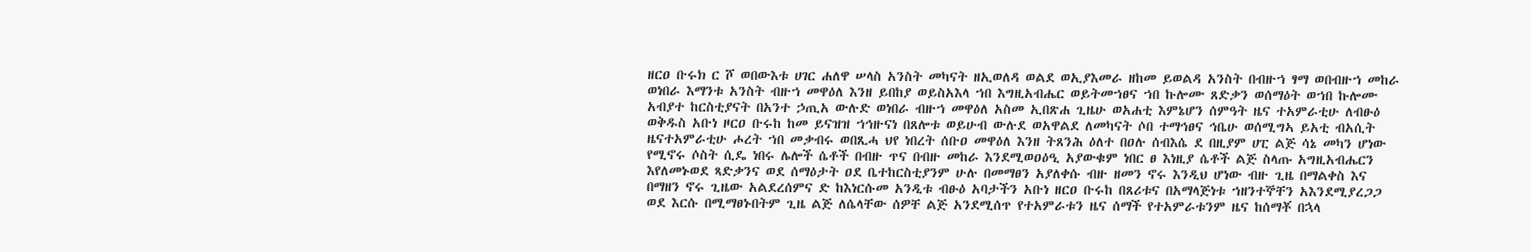ዘርዐ ቡሩክ ር ሾ ወበውእቱ ሀገር ሐለዋ ሠላስ አንስት መካናት ዘኢወለዳ ወልደ ወኢያእመራ ዘከመ ይወልዳ አንስት በብዙኀ ፃማ ወበብዙኀ መከራ ወነበራ እማንቱ አንስት ብዙኀ መዋዕለ እንዘ ይበከያ ወይስአእላ ኀበ እግዚአብሔር ወይትመኀፀና ኀበ ኩሎሙ ጸድቃን ወሰማዕት ወኀበ ኩሎሙ አብያተ ከርስቲያናት በአንተ ኃጢአ ውሉድ ወነበራ ብዙኀ መዋዕለ አስመ ኢበጽሐ ጊዜሁ ወአሐቲ እምኔሆን ሰምዓት ዜና ተአምራቲሁ ለብፁዕ ወቅዱስ አቡነ ዞርዐ ቡሩከ ከመ ይናዝዝ ኀኅዙናነ በጸሎቱ ወይሁብ ውሉደ ወአዋልደ ለመካናት ሶበ ተማኅፀና ኅቤሁ ወሰሚግኣ ይአቲ ብአሲት ዜናተአምራቲሁ ሖረት ኀበ መቃብሩ ወበጺሓ ህየ ነበረት ሰቡዐ መዋዕለ እንዘ ትጸንሕ ዕለተ በዐሉ ሰብእሴ ደ በዚያም ሀፒ ልጅ ሳኔ መካን ሆነው የሚኖሩ ሶስት ሲዴ ነበሩ ሌሎች ሴቶች በብዙ ጥና በብዙ መከራ እንደሚወዐዕዒ አያውቁም ነበር ፀ እነዚያ ሴቶች ልጅ ስላጡ አግዚአብሔርን እየለመኑወደ ጻድቃንና ወደ ሰማዕታት ዐደ ቤተከርስቲያንም ሁሉ በመማፀን አያለቀሱ ብዙ ዘመን ኖሩ እንዲህ ሆነው ብዙ ጊዜ በማልቀስ እና በማዘን ኖሩ ጊዜው አልደረሰምና ድ ከእነርሱመ አንዲቱ ብፁዕ አባታችን አቡነ ዘርዐ ቡሩከ በጸሪቱና በአማላጅነቱ ኀዘንተኞቸን አእንደሚያረጋጋ ወደ እርሱ በሚማፀኑበትም ጊዜ ልጅ ለሴላቸው ሰዎቸ ልጅ አንደሚሰጥ የተአምራቱን ዜና ሰማች የተአምራቱንም ዜና ከሰማቾ በኋላ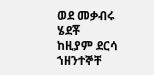ወደ መቃብሩ ሄደቾ ከዚያም ደርሳ ኀዘንተኞቸ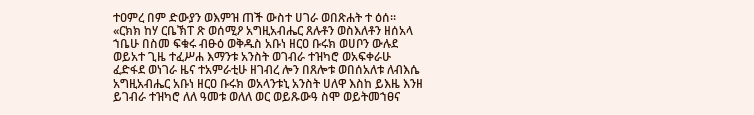ተዐምረ በም ድውያን ወእምዝ ጠች ውስተ ሀገራ ወበጽሐት ተ ዕሰ። «ርክክ ከሃ ርቤኽፐ ጽ ወሰሚዖ አግዚአብሔር ጸሉቶን ወስእለቶን ዘሰአላ ኀቤሁ በስመ ፍቁሩ ብፁዕ ወቅዱስ አቡነ ዘርዐ ቡሩክ ወሀቦን ውሉደ ወይአተ ጊዜ ተፈሥሐ እማንቱ አንስት ወገብራ ተዝካሮ ወአፍቀራሁ ፈድፋደ ወነገራ ዜና ተአምራቲሁ ዘገብረ ሎን በጸሎቱ ወበሰአለቱ ለብእሴ አግዚአብሔር አቡነ ዘርዐ ቡሩክ ወአላንቱኒ አንስት ሀለዋ እስከ ይእዜ እንዘ ይገብራ ተዝካሮ ለለ ዓመቱ ወለለ ወር ወይጹውዓ ስሞ ወይትመኀፀና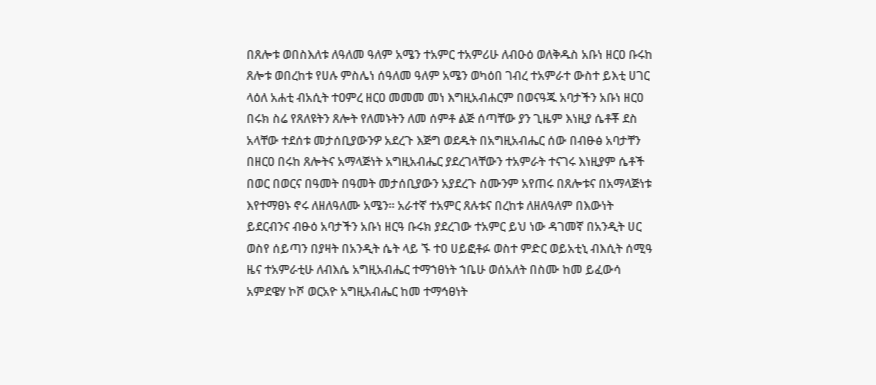በጸሎቱ ወበስእለቱ ለዓለመ ዓለም አሜን ተአምር ተአምሪሁ ለብዑዕ ወለቅዱስ አቡነ ዘርዐ ቡሩከ ጸሎቱ ወበረከቱ የሀሉ ምስሌነ ሰዓለመ ዓለም አሜን ወካዕበ ገብረ ተአምራተ ውስተ ይእቲ ሀገር ላዕለ አሐቲ ብአሲት ተዐምረ ዘርዐ መመመ መነ እግዚአብሐርም በወናዓጁ አባታችን አቡነ ዘርዐ በሩክ ስሬ የጸለዩትን ጸሎት የለመኑትን ለመ ሰምቶ ልጅ ሰጣቸው ያን ጊዜም እነዚያ ሴቶቾ ደስ አላቸው ተደሰቱ መታሰቢያውንዎ አደረጉ እጅግ ወደዱት በአግዚአብሔር ሰው በብፁፅ አባታቸን በዘርዐ በሩከ ጸሎትና አማላጅነት አግዚአብሔር ያደረገላቸውን ተአምራት ተናገሩ እነዚያም ሴቶች በወር በወርና በዓመት በዓመት መታሰቢያውን አያደረጉ ስሙንም አየጠሩ በጸሎቱና በአማላጅነቱ እየተማፀኑ ኖሩ ለዘለዓለሙ አሜን። አራተኛ ተአምር ጸሉቱና በረከቱ ለዘለዓለም በእውነት ይደርብንና ብፁዕ አባታችን አቡነ ዘርዓ ቡሩክ ያደረገው ተአምር ይህ ነው ዳገመኛ በአንዲት ሀር ወስየ ሰይጣን በያዛት በአንዲት ሴት ላይ ኙ ተዐ ሀይፎቶፉ ወስተ ምድር ወይአቲኒ ብእሲት ሰሚዓ ዜና ተአምራቲሁ ለብእሴ አግዚአብሔር ተማኀፀነት ኀቤሁ ወሰአለት በስሙ ከመ ይፈውሳ አምደዌሃ ኮሾ ወርአዮ አግዚአብሔር ከመ ተማኅፀነት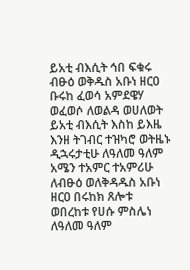ይአቲ ብእሲት ኅበ ፍቁሩ ብፁዕ ወቅዱስ አቡነ ዘርዐ ቡሩከ ፈወሳ አምደዌሃ ወፈወሶ ለወልዳ ወሀለወት ይአቲ ብእሲት እስከ ይእዜ እንዘ ትገብር ተዝካሮ ወትዜኑ ዲኋሩታቲሁ ለዓለመ ዓለም አሜን ተአምር ተአምሪሁ ለብፁዕ ወለቅዳዱስ አቡነ ዘርዐ በሩከክ ጸሎቱ ወበረከቱ የሀሱ ምስሌነ ለዓለመ ዓለም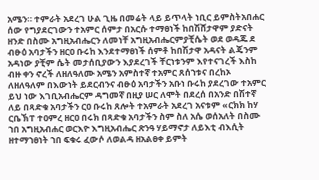አሜን። ተምራት አደረገ ሁል ጊዜ በመሬት ላይ ይጥላት ነቢር ይምስትአበሐር ሰው የግያደርገውን ተአምር ሰምታ በአርሱ ተማፀነች ከበሽሸታዋም ያድናት ዘንድ በስሙ አግዚአብሔርን ለመነቸ አግዚአብሔርምያቺሴት ወደ ወዳጁ ደ ብፁዕ አባታችን ዘርዐ ቡሩከ እንደተማፀነች ሰምቶ ከበሽታዋ አዳናት ልጄንም አዳነው ያቺም ሴት መታሰቢያውን እያደረገች ቸርነቱንም እየተናገረች እስከ ብዙ ቀን ኖረች ለዘለዓለሙ አሜን አምስተኛ ተአምር ጸሰኀቱና በረከኦ ለዘለዓለም በእውነት ይደርብንና ብፁዕ አባታችን አቡነ ቡሩከ ያደረገው ተአምር ይህ ነው እገቢአብሔርም ዳግመኛ በዚያ ሠር ለሞት በደረሰ በአንድ በሽተኛ ለይ በጻድቁ አባታችን ርዐ ቡሩከ ጸሎት ተአምራት አደረገ አናቱም «ርክክ ከሃ ርቤኽፐ ተዐምረ ዘርዐ በሩክ በጻድቁ አባታችን ስም ስለ አሴ ወሰአለት በስሙ ኀበ አግዚአብሐር ወርእዮ እግዚአብሔር ጽንዓ ሃይማኖታ ለይእቲ ብእሲት ዘተማኀፀነት ኀበ ፍቁሩ ፈውሶ ለወልዳ ዘአልፀቀ ይምት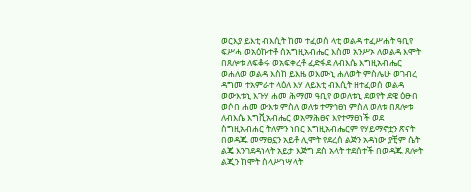ወርእያ ይእቲ ብእሲት ከመ ተፈወሰ ላቲ ወልዳ ተፈሥሐት ዓቢየ ፍሥሓ ወአዕኩተቶ ሰአግዚአብሔር እስመ አንሥኦ ለወልዳ እሞት በጸሎቱ ለፍቆሩ ወአፍቀረቶ ፈድፋደ ለብእሴ እግዚአብሔር ወሐለወ ወልዳ እስከ ይእዜ ወእሙኒ ሐለወት ምስሌሁ ወገብረ ዳግመ ተአምራተ ላዕለ እሃ ለይእቲ ብእሲት ዘተፈወሰ ወልዳ ወውእቱኒ እጉሃ ሐመ ሕማመ ዓቢየ ወወለቱኒ ደወየት ደዌ ዕፁበ ወሶበ ሐመ ውእቱ ምስለ ወለቱ ተማኅፀነ ምስለ ወለቱ በጸሎቱ ለብእሴ እግቪአብሔር ወአማሕፀና እየተማፀነች ወደ ስግዚአብሐር ትለምን ነበር እግዚአብሔርም የሃይማኖቷን ጽናት በወዳጁ መማፀኗን አይቶ ሊሞት የደረሰ ልጅን አዳነው ያቺም ሴት ልጄ እንገደዳነላት አይታ እጅግ ደስ አላት ተደሰተች በወዳጁ ጸሎት ልጂን ከሞት ስላሥነሣላት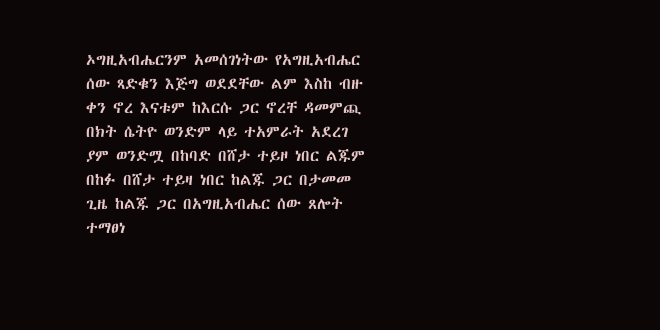ኦግዚአብሔርንም አመሰገነትው የአግዚአብሔር ሰው ጻድቁን እጅግ ወደደቸው ልም እስከ ብዙ ቀን ኖረ እናቱም ከእርሱ ጋር ኖረቸ ዳመምጪ በክት ሴትዮ ወንድም ላይ ተአምራት አደረገ ያም ወንድሟ በከባድ በሸታ ተይዞ ነበር ልጁም በከፉ በሸታ ተይዛ ነበር ከልጁ ጋር በታመመ ጊዜ ከልጁ ጋር በአግዚአብሔር ሰው ጸሎት ተማፀነ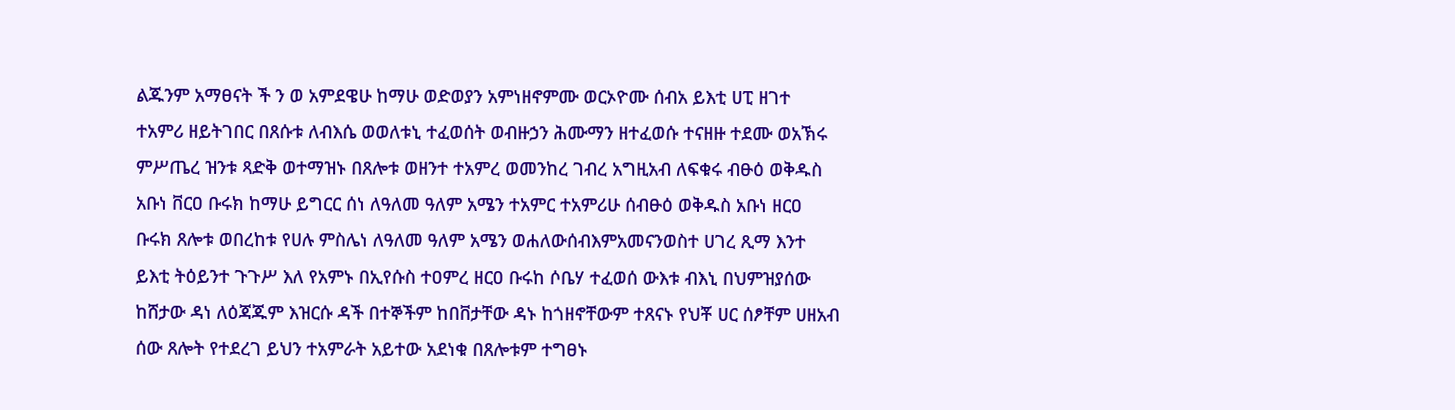ልጁንም አማፀናት ች ን ወ አምደዌሁ ከማሁ ወድወያን አምነዘኖምሙ ወርኦዮሙ ሰብአ ይእቲ ሀፒ ዘገተ ተአምሪ ዘይትገበር በጸሱቱ ለብእሴ ወወለቱኒ ተፈወሰት ወብዙኃን ሕሙማን ዘተፈወሱ ተናዘዙ ተደሙ ወአኽሩ ምሥጤረ ዝንቱ ጻድቅ ወተማዝኑ በጸሎቱ ወዘንተ ተአምረ ወመንከረ ገብረ አግዚአብ ለፍቁሩ ብፁዕ ወቅዱስ አቡነ ቨርዐ ቡሩክ ከማሁ ይግርር ሰነ ለዓለመ ዓለም አሜን ተአምር ተአምሪሁ ሰብፁዕ ወቅዱስ አቡነ ዘርዐ ቡሩክ ጸሎቱ ወበረከቱ የሀሉ ምስሌነ ለዓለመ ዓለም አሜን ወሐለውሰብእምአመናንወስተ ሀገረ ጺማ እንተ ይእቲ ትዕይንተ ጉጉሥ እለ የአምኑ በኢየሱስ ተዐምረ ዘርዐ ቡሩከ ሶቤሃ ተፈወሰ ውእቱ ብእኒ በህምዝያሰው ከሸታው ዳነ ለዕጃጁም እዝርሱ ዳች በተኞችም ከበቨታቸው ዳኑ ከጎዘኖቸውም ተጸናኑ የህቾ ሀር ሰፆቸም ሀዘአብ ሰው ጸሎት የተደረገ ይህን ተአምራት አይተው አደነቁ በጸሎቱም ተግፀኑ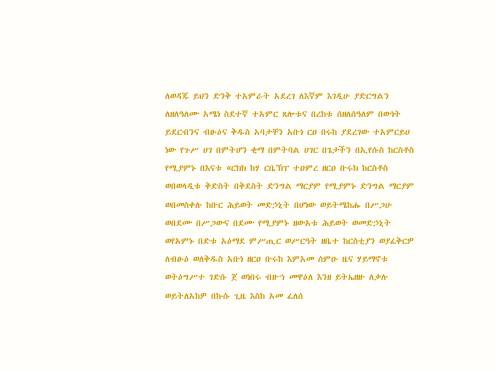ለወዳጁ ይህን ድንቅ ተአምራት አደረገ ለእኛም እገዲሁ ያድርግልን ለዘለዓለሙ አሜነ ስደተኛ ተአምር ጸሎቱና በረከቱ ሰዘለሰዓለም በውነት ይደርብንና ብፁዕና ቅዱስ አባታቸን አቡነ ርዐ በሩከ ያደረገው ተአምርይሀ ነው የጉሥ ሀገ በምትሆን ቂማ በምትባል ሀገር በጌታችን በኢየሱስ ከርስቶስ የሚያምኑ በእናቱ «ርክክ ከሃ ርቤኽፐ ተዐምረ ዘርዐ ቡሩክ ከርስቶስ ወበወላዲቱ ቅድስት በቅደስት ድንግል ማርያም የሚያምኑ ድንግል ማርያም ወበመስቀሉ ከቡር ሕይወት መድኃኒት በሆነው ወይትሜከሑ በሥጋሁ ወበደሙ በሥጋውና በደሙ የሚያምኑ ዘውአቱ ሕይወት ወመድኃኒት ወየአምኑ በድቱ አዕማደ ምሥጢር ወሥርዓት ዘቤተ ከርስቲያን ወያፈቅርዎ ለብፁዕ ወለቅዱስ አቡነ ዘርዐ ቡሩከ እምአመ ሰምዑ ዜና ሃይማኖቱ ወትዕግሥተ ገድሱ ጀ ወነበሩ ብዙኀ መዋዕለ እንዘ ይትኤዘዙ ለቃሉ ወይትለአከዎ በኩሱ ጊዜ እስከ አመ ፈለሰ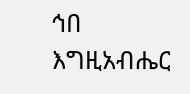ኅበ እግዚአብሔር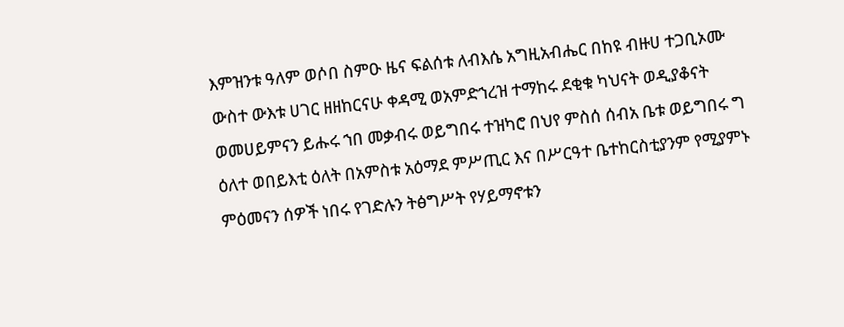እምዝንቱ ዓለም ወሶበ ስምዑ ዜና ፍልሰቱ ለብእሴ አግዚአብሔር በከዩ ብዙሀ ተጋቢኦሙ ውስተ ውእቱ ሀገር ዘዘከርናሁ ቀዳሚ ወአምድኀረዝ ተማከሩ ደቂቁ ካህናት ወዲያቆናት ወመሀይምናን ይሑሩ ኀበ መቃብሩ ወይግበሩ ተዝካሮ በህየ ምስሰ ሰብአ ቤቱ ወይግበሩ ግ ዕለተ ወበይእቲ ዕለት በአምስቱ አዕማደ ምሥጢር እና በሥርዓተ ቤተከርስቲያንም የሚያምኑ ምዕመናን ሰዎች ነበሩ የገድሉን ትፅግሥት የሃይማኖቱን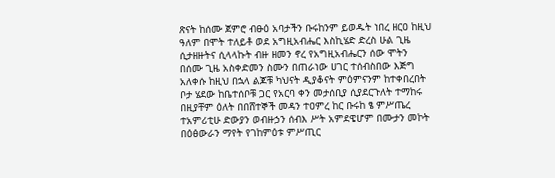ጽናት ከሰሙ ጀምሮ ብፁዕ አባታችን ቡሩከንም ይወዱት ነበረ ዘርዐ ከዚህ ዓለም በሞት ተለይቶ ወደ አግዚአብሔር እስኪሄድ ድረስ ሁል ጊዜ ሲታዘዙትና ሲላላኩት ብዙ ዘመን ኖረ የአግዚአብሔርን ሰው ሞትን በሰሙ ጊዜ አስቀድመን ስሙን በጠራነው ሀገር ተሰብስበው እጅግ አለቀሱ ከዚህ በኋላ ልጆቹ ካህናት ዲያቆናት ምዕምናንም ከተቀበረበት ቦታ ሄደው ከቤተሰቦቹ ጋር የአርባ ቀን መታሰቢያ ሲያደርጉለት ተማከሩ በዚያቸም ዕለት በበሸተኞች መዳን ተዐምረ ከር ቡሩከ ፄ ምሥጤረ ተአምሪቲሁ ድውያን ወብዙኃን ሰብእ ሥት አምደዌሆም በሙታን መኮት በዕፅውራን ማየት የገከምዕቱ ምሥጢር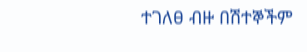ተገለፀ ብዙ በሽተኞችም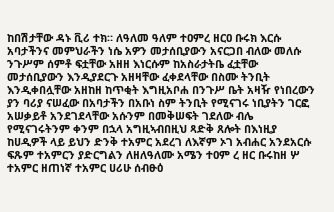ከበሽታቸው ዳኑ ቪሪ ተክ። ለዓለመ ዓለም ተዐምረ ዘርዐ ቡሩክ እርሱ አባታችንና መምህራችን ነሴ አዎን መታሰቢያውን አናርጋበ ብለው መለሱ ንጉሥም ሰምቶ ፍቷቸው አዘዘ እነርሱም ከአስራታትቤ ፈቷቸው መታሰቢያውን እንዲያደርጉ አዘዛቸው ፈቀደላቸው በስሙ ትንቢት እንዲቀበሏቸው አዘከዘ ከጥቂት እግዚአቦሐ በንጉሥ ቤት አዛዥ የነበረውን ያን ባሪያ ናሠፈው በአባታችን በአቡነ ስም ትንቢት የሚናገሩ ነቢያትን ገርፎ አሠቃይቶ አንደገደላቸው አሱንም በመቅሠፍት ገደለው ብሌ የሚናገሩትንም ቀንም በኋላ አግዚኣብበዚህ ጻድቅ ጸሎት በእነዚያ ከሀዲዎች ላይ ይህን ድንቅ ተአምር አደረገ ለእኛም ኦገ አብሐር አንደአርሱ ፍጹም ተአምርን ያድርግልን ለዘለዓለሙ አሜን ተዐም ረ ዘር ቡሩከዘ ሦ ተአምር ዘጠነኛ ተአምር ሀሪሁ ሰብፁዕ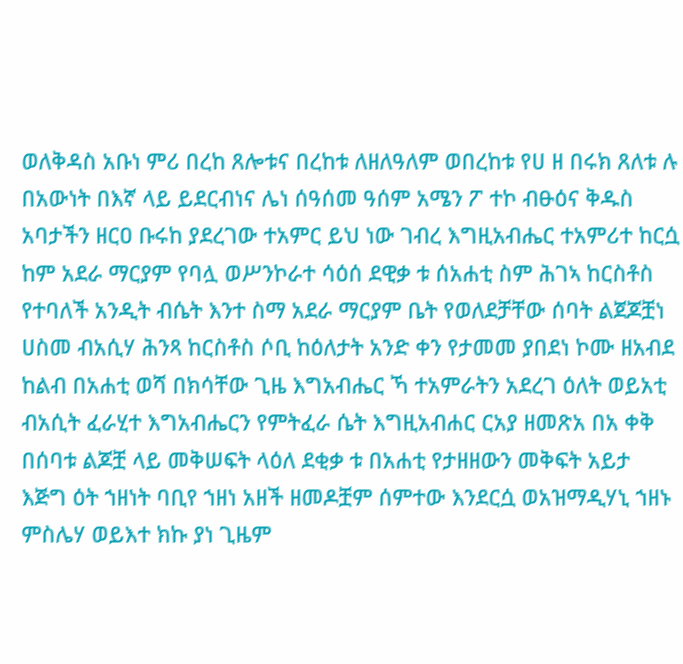ወለቅዳስ አቡነ ምሪ በረከ ጸሎቱና በረከቱ ለዘለዓለም ወበረከቱ የሀ ዘ በሩክ ጸለቱ ሉ በአውነት በእኛ ላይ ይደርብነና ሌነ ሰዓሰመ ዓሰም አሜን ፖ ተኮ ብፁዕና ቅዱስ አባታችን ዘርዐ ቡሩከ ያደረገው ተአምር ይህ ነው ገብረ እግዚአብሔር ተአምሪተ ከርሷ ከም አደራ ማርያም የባሏ ወሥንኮራተ ሳዕሰ ደዊቃ ቱ ሰአሐቲ ስም ሕገኣ ከርስቶስ የተባለች አንዲት ብሴት እንተ ስማ አደራ ማርያም ቤት የወለደቻቸው ሰባት ልጀጆቿነ ሀስመ ብአሲሃ ሕንጻ ከርስቶስ ሶቢ ከዕለታት አንድ ቀን የታመመ ያበደነ ኮሙ ዘአብደ ከልብ በአሐቲ ወሻ በክሳቸው ጊዜ እግአብሔር ኻ ተአምራትን አደረገ ዕለት ወይአቲ ብአሲት ፈራሂተ እግአብሔርን የምትፈራ ሴት እግዚአብሐር ርአያ ዘመጽአ በአ ቀቅ በሰባቱ ልጆቿ ላይ መቅሠፍት ላዕለ ደቂቃ ቱ በአሐቲ የታዘዘውን መቅፍት አይታ እጅግ ዕት ኀዘነት ባቢየ ኀዘነ አዘች ዘመዶቿም ሰምተው እንደርሷ ወአዝማዲሃኒ ኀዘኑ ምስሌሃ ወይእተ ክኩ ያነ ጊዜም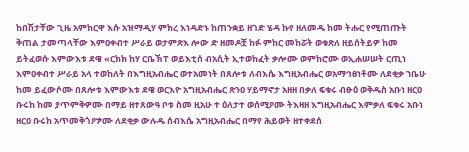ከበሽታቸው ጊዜ አምከርዋ እሱ አዝማዲሃ ምክረ እነዳድኑ ከጠንቋይ ዘገድ ሄዳ ኩየ ዘለመዱ ከመ ትሑር የሚጠጡት ቅጠል ታመጣላቸው እምዐቀብተ ሥራይ ወታምጽእ ሎው ድ ዘመዶቿ ከፉ ምከር መከሯት ወቁጽለ ዘይሰትይዎ ከመ ይትፈወሱ እምውእቱ ደዌ «ርክክ ከሃ ርቤኽፐ ወይእቲሰ ብአሲት ኢተወከፈት ቃሎሙ ወምከሮሙ ወኢሐሠሠት ርጢነ እምዐቀብተ ሥራይ አላ ተወከለት በእግዚአብሔር ወተአመነት በጸሎቱ ለብእሴ እግዚአብሔር ወአማኅፀነቶሙ ለደቂቃ ኀቤሁ ከመ ይፈውሶሙ በጸሎቱ እምውእቱ ደዌ ወርእዮ አግዚአብሔር ጽንዐ ሃይማኖታ አዘዘ በቃለ ፍቁሩ ብፁዕ ወቅዱስ አቡነ ዘርዐ ቡሩከ ከመ ያጥምቅዎሙ በማይ ዘተጸውዓ ቦቱ ስመ ዚአሁ ተ ዕለታተ ወሰሚዖሙ ትእዛዘ እግዚአብሔር እምቃለ ፍቁሩ አቡነ ዘርዐ ቡሩከ አጥመቅጎዖፇሙ ለደቂቃ ውሉዱ ሰብእሴ አግዚአብሔር በማየ ሕይወት ዘተቀደሰ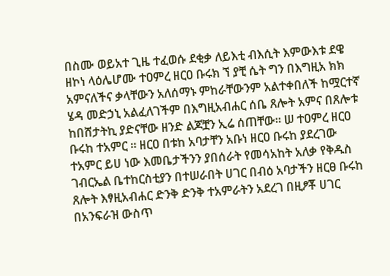በስሙ ወይአተ ጊዜ ተፈወሱ ደቂቃ ለይእቲ ብእሲት እምውእቱ ደዌ ዘኮነ ላዕሌሆሙ ተዐምረ ዘርዐ ቡሩክ ኘ ያቺ ሴት ግን በእግዚአ ክክ አምናለችና ቃላቸውን አለሰማኑ ምከራቸውንም አልተቀበለች ከሟርተኛ ሄዳ መድኃኒ አልፈለገችም በእግዚአብሐር ሰቤ ጸሎት አምና በጸሎቱ ከበሸታትኪ ያድናቸው ዘንድ ልጆቿን ኢሬ ሰጠቸው። ሠ ተዐምረ ዘርዐ ቡሩከ ተአምር ። ዘርዐ በቱከ አባታቸን አቡነ ዘርዐ ቡሩከ ያደረገው ተአምር ይሀ ነው እመቤታችንን ያበሰራት የመሳአከት አለቃ የቅዱስ ገብርኤል ቤተከርስቲያን በተሠራበት ሀገር በብዕ አባታችን ዘርፀ ቡሩከ ጸሎት እፃዚአብሐር ድንቅ ድንቅ ተአምራትን አደረገ በዚፆቾ ሀገር በአንፍራዝ ውስጥ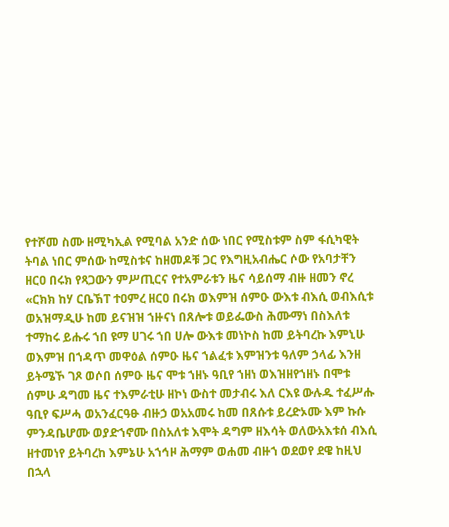የተሾመ ስሙ ዘሚካኢል የሚባል አንድ ሰው ነበር የሚስቱም ስም ፋሲካዊት ትባል ነበር ምሰው ከሚስቱና ከዘመዶቹ ጋር የእግዚአብሔር ሶው የአባታቸን ዘርዐ በሩክ የጻጋውን ምሥጢርና የተአምራቱን ዜና ሳይሰማ ብዙ ዘመን ኖረ «ርክክ ከሃ ርቤኽፐ ተዐምረ ዘርዐ በሩክ ወእምዝ ሰምዑ ውእቱ ብእሲ ወብእሲቱ ወአዝማዲሁ ከመ ይናዝዝ ኀዙናነ በጸሎቱ ወይፌውስ ሕሙማነ በስእለቱ ተማከሩ ይሑሩ ኀበ ዩማ ሀገሩ ኀበ ሀሎ ውእቱ መነኮስ ከመ ይትባረኩ እምኒሁ ወእምዝ በኀዳጥ መዋዕል ሰምዑ ዜና ኀልፈቱ እምዝንቱ ዓለም ኃላፊ እንዘ ይትሜኾ ገጾ ወሶበ ሰምዑ ዜና ሞቱ ኀዘኑ ዓቢየ ኀዘነ ወእዝዘየኀዘኑ በሞቱ ሰምሁ ዳግመ ዜና ተእምራቲሁ ዘኮነ ውስተ መታብሩ እለ ርእዩ ውሉዱ ተፈሥሑ ዓቢየ ፍሥሓ ወአንፈርዓፁ ብዙኃ ወአአመሩ ከመ በጸሱቱ ይረድኦሙ እም ኩሱ ምንዳቤሆሙ ወያድኀኖሙ በስአለቱ እሞት ዳግም ዘእሳት ወለውአእቱሰ ብእሲ ዘተመነየ ይትባረከ እምኔሁ አኀኅዞ ሕማም ወሐመ ብዙኀ ወደወየ ደዌ ከዚህ በኋላ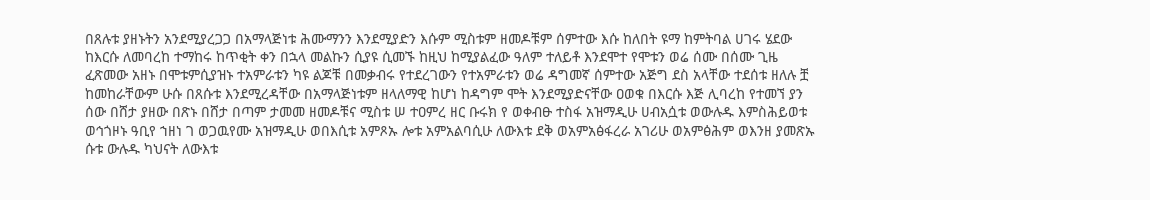በጸሉቱ ያዘኑትን አንደሚያረጋጋ በአማላጅነቱ ሕሙማንን እንደሚያድን እሱም ሚስቱም ዘመዶቹም ሰምተው እሱ ከለበት ዩማ ከምትባል ሀገሩ ሄደው ከእርሱ ለመባረከ ተማከሩ ከጥቂት ቀን በኋላ መልኩን ሲያዩ ሲመኙ ከዚህ ከሚያልፈው ዓለም ተለይቶ እንደሞተ የሞቱን ወሬ ሰሙ በሰሙ ጊዜ ፈጽመው አዘኑ በሞቱምሲያዝኑ ተአምራቱን ካዩ ልጆቹ በመቃብሩ የተደረገውን የተአምራቱን ወሬ ዳግመኛ ሰምተው አጅግ ደስ አላቸው ተደሰቱ ዘለሉ ቿ ከመከራቸውም ሁሱ በጸሱቱ እንደሚረዳቸው በአማላጅነቱም ዘላለማዊ ከሆነ ከዳግም ሞት እንደሚያድናቸው ዐወቁ በእርሱ እጅ ሊባረከ የተመኘ ያን ሰው በሸታ ያዘው በጽኑ በሸታ በጣም ታመመ ዘመዶቹና ሚስቱ ሠ ተዐምረ ዘር ቡሩክ የ ወቀብፁ ተስፋ አዝማዲሁ ሀብአሷቱ ወውሉዱ እምስሕይወቱ ወኅጎዞኑ ዓቢየ ኀዘነ ገ ወጋዉየሙ አዝማዲሁ ወበእሲቱ አምጾኡ ሎቱ አምአልባሲሁ ለውእቱ ደቅ ወአምአፅፋረራ አገሪሁ ወአምፅሕም ወእንዘ ያመጽኡ ሱቱ ውሉዱ ካህናት ለውእቱ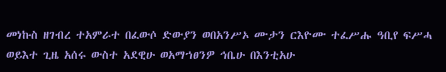መነኩስ ዘገብረ ተአምራተ በፈውሶ ድውያን ወበአንሥኦ ሙታን ርእዮሙ ተፈሥሑ ዓቢየ ፍሥሓ ወይእተ ጊዜ አሰሩ ውስተ አደዊሁ ወአማኀፀንዎ ኅቤሁ በእንቲአሁ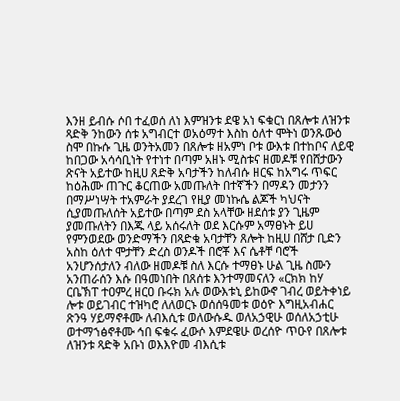እንዘ ይብሱ ሶበ ተፈወሰ ለነ እምዝንቱ ደዌ አነ ፍቁርነ በጸሎቱ ለዝንቱ ጻድቅ ንከውን ሰቱ አግብርተ ወአዕማተ እስከ ዕለተ ሞትነ ወንጹውዕ ስሞ በኩሱ ጊዜ ወንትአመን በጸሎቱ ዘአምነ ቦቱ ውእቱ በተከቦና ለይዊ ከበጋው አሳሳቢነት የተነተ በጣም አዘኑ ሚስቱና ዘመዶቹ የበሸታውን ጽናት አይተው ከዚሀ ጸድቅ አባታችን ከለብሱ ዘርፍ ከአግሩ ጥፍር ከዕሕሙ ጠጉር ቆርጠው አመጡለት በተኛችን በማዳን መታንን በማሥነሣት ተአምራት ያደረገ የዚያ መነኩሴ ልጆች ካህናት ሲያመጡለሰት አይተው በጣም ደስ አላቸው ዘደሰቱ ያን ጊዜም ያመጡለትን በእጁ ላይ አሰሩለት ወደ እርሱም አማፀኑት ይሀ የምንወደው ወንድማችን በጻድቁ አባታቸን ጸሎት ከዚሀ በሸታ ቢድን አስከ ዕለተ ሞታቸን ድረስ ወንዶች በሮቾ እና ሴቶቸ ባሮች አንሆንሰታለን ብለው ዘመዶቹ ስለ እርሱ ተማፀኑ ሁል ጊዜ ስሙን አንጠራሰን እሱ በዓመነበት በጸሰቱ እንተማመናለን «ርክክ ከሃ ርቤኽፐ ተዐምረ ዘርዐ ቡሩክ አሉ ወውእቱኒ ይከውኖ ገብረ ወይትቀነይ ሎቱ ወይገብር ተዝካሮ ለለወርኑ ወሰሰዓመቱ ወዕዮ እግዚአብሐር ጽንዓ ሃይማኖቶሙ ለብእሲቱ ወለውሱዱ ወለአኃዊሁ ወሰለአኃቲሁ ወተማኀፅኖቶሙ ኅበ ፍቁሩ ፈውሶ እምደዌሁ ወረሰዮ ጥዑየ በጸሎቱ ለዝንቱ ጻድቅ አቡነ ወእእዮመ ብእሲቱ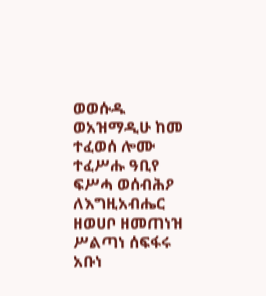ወወሱዱ ወአዝማዲሁ ከመ ተፈወሰ ሎሙ ተፈሥሑ ዓቢየ ፍሥሓ ወሰብሕዖ ለእግዚአብሔር ዘወሀቦ ዘመጠነዝ ሥልጣነ ሰፍፋሩ አቡነ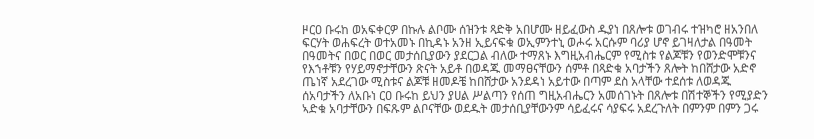ዞርዐ ቡሩከ ወአፍቀርዎ በኩሉ ልቦሙ ሰዝንቱ ጻድቅ አበሆሙ ዘይፈውስ ዱያነ በጸሎቱ ወገብሩ ተዝካሮ ዘአንበለ ፍርሃት ወሐፍረት ወተአመኑ በኪዳኑ አንዘ ኢይናፍቁ ወኢምንተኒ ወሖሩ አርሱም ባሪያ ሆኖ ይገዛለታል በዓመት በዓመትና በወር በወር መታሰቢያውን ያደርጋል ብለው ተማጸኑ እግዚአብሔርም የሚስቱ የልጆቹን የወንድሞቹንና የእኀቶቹን የሃይማኖታቸውን ጽናት አይቶ በወዳጁ መማፀናቸውን ሰምቶ በጻድቁ አባታችን ጸሎት ከበሸታው አድኖ ጤነኛ አደረገው ሚስቱና ልጆቹ ዘመዶቼ ከበሸታው አንደዳነ አይተው በጣም ደስ አላቸው ተደሰቱ ለወዳጁ ሰአባታችን ለአቡነ ርዐ ቡሩከ ይህን ያሀል ሥልጣን የሰጠ ግዚአብሔርን አመሰገኑት በጸሎቱ በሽተኞችን የሚያድን ኣድቁ አባታቸውን በፍጹም ልቦናቸው ወደዱት መታሰቢያቸውንም ሳይፈሩና ሳያፍሩ አደረጉለት በምንም በምን ጋሩ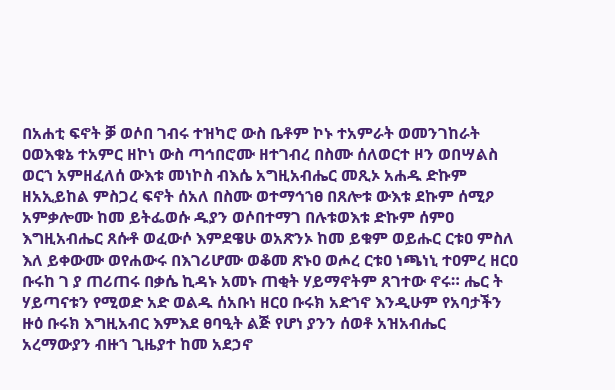በአሐቲ ፍኖት ቓ ወሶበ ገብሩ ተዝካሮ ውስ ቤቶም ኮኑ ተአምራት ወመንገከራት ዐወእቁኔ ተአምር ዘኮነ ውስ ጣኅበሮሙ ዘተገብረ በስሙ ሰለወርተ ዞን ወበሣልስ ወርኀ አምዘፈለሰ ውእቱ መነኮስ ብእሴ አግዚአብሔር መጺኦ አሐዱ ድኩም ዘአኢይከል ምስጋረ ፍኖት ሰአለ በስሙ ወተማኅኀፀ በጸሎቱ ውእቱ ደኩም ሰሚዖ አምቃሎሙ ከመ ይትፌወሱ ዱያን ወሶበተማገ በሉቱወእቱ ድኩም ሰምዐ እግዚአብሔር ጸሱቶ ወፈውሶ እምደዌሁ ወአጽንኦ ከመ ይቁም ወይሑር ርቱዐ ምስለ እለ ይቀውሙ ወየሐውሩ በእገሪሆሙ ወቆመ ጽኑዐ ወሖረ ርቱዐ ነጫነኒ ተዐምረ ዘርዐ ቡሩከ ገ ያ ጠሪጠሩ በቃሴ ኪዳኑ አመኑ ጠቂት ሃይማኖትም ጸገተው ኖሩ። ሔር ት ሃይጣናቱን የሚወድ አድ ወልዱ ሰአቡነ ዘርዐ ቡሩክ አድኀኖ እንዲሁም የአባታችን ዙዕ ቡሩክ እግዚአብር እምእደ ፀባዒት ልጅ የሆነ ያንን ሰወቶ አዝአብሔር አረማውያን ብዙኀ ጊዜያተ ከመ አደኃኖ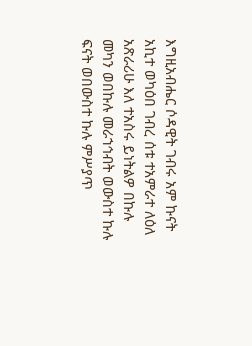እግዚአብሔር ሶዳዊት ገብሩ አም ኩናት አኪተ ወካዕበ ገብረ ሰቱ ተአምራተ ለዕለ አጽራሪሁ እለ ተአስሩ ይነትልዎ በኩሉ መካን ወበኩሉ መራኀኅብት ወውስተ ኩሉ ፍናት ወበውስተ ኩሉ ምሥያጥ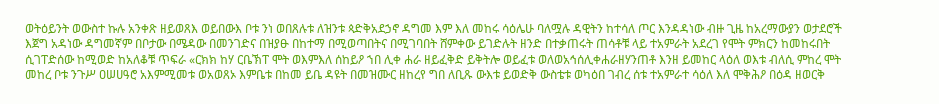ወትዕይንት ወውስተ ኩሉ አንቀጽ ዘይወጸእ ወይበውእ ቦቱ ንነ ወበጸሉቱ ለዝንቱ ጳድቅአደኃኖ ዳግመ እም እለ መከሩ ሳዕሌሁ ባለሟሉ ዳዊትን ከተሳለ ጦር እንዳዳነው ብዙ ጊዜ ከአረማውያን ወታደሮች እጀግ አዳነው ዳግመኛም በቦታው በሜዳው በመንገድና በዝያፁ በከተማ በሚወጣበትና በሚገባበት ሸምቀው ይገድሉት ዘንድ በተቃጠሩት ጠሳቶቹ ላይ ተአምራት አደረገ የሞት ምክርን ከመከሩበት ሲገፐድሰው ከሚወድ ከአለቆቹ ጥፍራ «ርክክ ከሃ ርቤኽፐ ሞት ወእምእለ ሰከይዖ ኀበ ሊቀ ሐራ ዘይፈቅድ ይቅትሎ ወይፈቱ ወለወአኅሰሊቀሐራዘሃንጠቶ እንዘ ይመከር ላዕለ ወእቱ ብለሲ ምከረ ሞት መከረ ቦቱ ንጉሥ ዐሠሀዓሮ አእምሚመቱ ወአወጸኦ እምቤቱ በከመ ይቤ ዳዩት በመዝሙር ዘከረየ ግበ ለቢጹ ውእቱ ይወድቅ ውስቴቱ ወካዕበ ገብረ ሰቱ ተአምራተ ሳዕለ እለ ሞቅሕዖ በዕዳ ዘወርቅ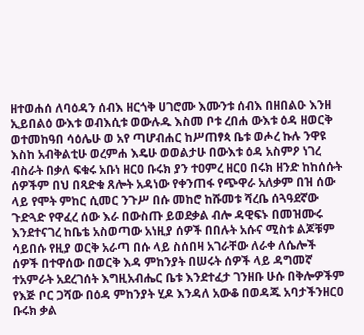ዘተወሐሰ ለባዕዳን ሰብእ ዘርጎቅ ሀገሮሙ እሙንቱ ሰብእ በዘበልዑ እንዘ ኢይበልዕ ውእቱ ወብእሲቱ ወውሉዱ እስመ ቦቱ ረበሐ ውእቱ ዕዳ ዘወርቅ ወተመከዓበ ሳዕሌሁ ወ አየ ጣሆብሐር ከሥጠፃጳ ቤቱ ወሖረ ኩሉ ንዋዩ እስከ አብቅልቲሁ ወረምሐ እዴሁ ወወልታሁ በውእቱ ዕዳ አስምዖ ነገረ ብስራት በቃለ ፍቁሩ አቡነ ዘርዐ ቡሩክ ያን ተዐምረ ዘርዐ በሩክ ዘንድ ከከሰሱት ሰዎችም በህ በጻድቁ ጸሎት አዳነው የቀንጠፋ የጭዋራ አለቃም በዝ ሰው ላይ የሞት ምከር ሲመር ንጉሥ በሱ መከሮ ከሹመቱ ሻረቤ ሰጓዓደኛው ጉድጓድ የዋፈረ ሰው እራ በውስጡ ይወደቃል ብሎ ዳዊፍኑ በመዝሙሩ እንደተናገረ ከቤቴ አስወጣው አነዚያ ሰዎች በበሉት አሱና ሚስቱ ልጆቹም ሳይበሱ የዚያ ወርቅ አራጣ በሱ ላይ ስሰበዛ አገራቸው ለራቀ ለሴሎች ሰዎች በተዋሰው በወርቅ እዳ ምከንያት በሠሩት ሰዎች ላይ ዳግመኛ ተአምራት አደረገሰት እግዚአብሔር ቤቱ እንደተፈታ ገንዘቡ ሁሱ በቅሎዎችም የእጅ ቦር ጋሻው በዕዳ ምከንያት ሂዶ እንዳለ አውቆ በወዳጁ አባታችንዘርዐ ቡሩክ ቃል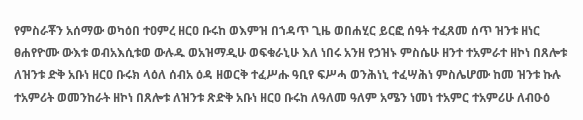የምስራቾን አሰማው ወካዕበ ተዐምረ ዘርዐ ቡሩከ ወእምዝ በኀዳጥ ጊዜ ወበሐሂር ይርፎ ሰዓት ተፈጸመ ሰጥ ዝንቱ ዘነር ፀሐየዮሙ ውእቱ ወብአእሲቱወ ውሉዱ ወአዝማዲሁ ወፍቁራኒሁ እለ ነበሩ አንዘ የኃዝኑ ምስሴሁ ዘንተ ተአምራተ ዘኮነ በጸሎቱ ለዝንቱ ድቅ አቡነ ዘርዐ ቡሩክ ላዕለ ሰብአ ዕዳ ዘወርቅ ተፈሥሑ ዓቢየ ፍሥሓ ወንሕነኒ ተፈሣሕነ ምስሌሆሙ ከመ ዝንቱ ኩሉ ተአምሪት ወመንከራት ዘኮነ በጸሎቱ ለዝንቱ ጽድቅ አቡነ ዘርዐ ቡሩከ ለዓለመ ዓለም አሜን ነመነ ተአምር ተአምሪሁ ለብዑዕ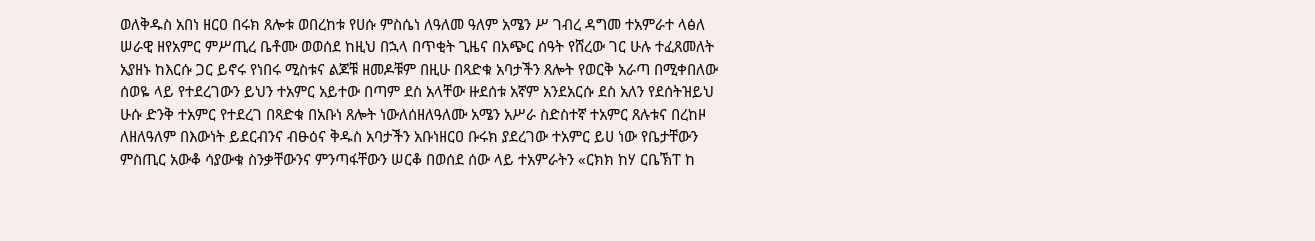ወለቅዱስ አበነ ዘርዐ በሩክ ጸሎቱ ወበረከቱ የሀሱ ምስሴነ ለዓለመ ዓለም አሜን ሥ ገብረ ዳግመ ተአምራተ ላፅለ ሠራዊ ዘየአምር ምሥጢረ ቤቶሙ ወወሰደ ከዚህ በኋላ በጥቂት ጊዜና በአጭር ሰዓት የሸረው ገር ሁሉ ተፈጸመለት አያዘኑ ከእርሱ ጋር ይኖሩ የነበሩ ሚስቱና ልጆቹ ዘመዶቹም በዚሁ በጻድቁ አባታችን ጸሎት የወርቅ አራጣ በሚቀበለው ሰወዬ ላይ የተደረገውን ይህን ተአምር አይተው በጣም ደስ አላቸው ዙደሰቱ አኛም አንደአርሱ ደስ አለን የደሰትዝይህ ሁሱ ድንቅ ተአምር የተደረገ በጻድቁ በአቡነ ጸሎት ነውለሰዘለዓለሙ አሜን አሥራ ስድስተኛ ተአምር ጸሉቱና በረከዞ ለዘለዓለም በእውነት ይደርብንና ብፁዕና ቅዱስ አባታችን አቡነዘርዐ ቡሩክ ያደረገው ተአምር ይሀ ነው የቤታቸውን ምስጢር አውቆ ሳያውቁ ስንቃቸውንና ምንጣፋቸውን ሠርቆ በወሰደ ሰው ላይ ተአምራትን «ርክክ ከሃ ርቤኽፐ ከ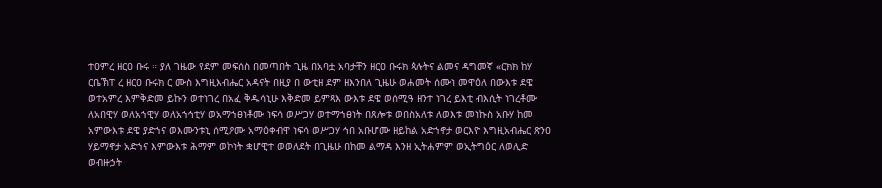ተዐምረ ዘርዐ ቡሩ ። ያለ ገዜው የደም መፍሰስ በመጣበት ጊዜ በአባቷ አባታቸን ዘርዐ ቡሩክ ጳሉትና ልመና ዳግመኛ «ርክክ ከሃ ርቤኽፐ ረ ዘርዐ ቡሩክ ር ሙስ እግዚእብሔር አዳናት በዚያ በ ውቲዘ ደም ዘእንበለ ጊዜሁ ወሐመት ሰሙነ መዋዕለ በውእቱ ደዌ ወተአምረ እምቅድመ ይኩን ወተነገረ በአፈ ቅዱሳኒሁ እቅድመ ይምጻእ ውእቱ ደዌ ወሰሚዓ ዘንተ ነገረ ይእቲ ብእሲት ነገረቶሙ ለአበዊሃ ወለአኀዊሃ ወለአኀኅቲሃ ወአማኀፀነቶሙ ነፍሳ ወሥጋሃ ወተማኀፀነት በጸሎቱ ወበስአለቱ ለወእቱ መነኩስ አቡሃ ከመ አምውእቱ ደዌ ያድኀና ወእሙንቱኒ ሰሚዖሙ አማዕቀብዋ ነፍሳ ወሥጋሃ ኅበ አቡሆሙ ዘይከል አድኀኖታ ወርእዮ እግዚአብሔር ጽንዐ ሃይማኖታ አድኀና እምውእቱ ሕማም ወኮነት ቋሆዊተ ወወለደት በጊዜሁ በከመ ልማዳ እንዘ ኢትሐምም ወኢትግዕር ለወሊድ ወብዙኃት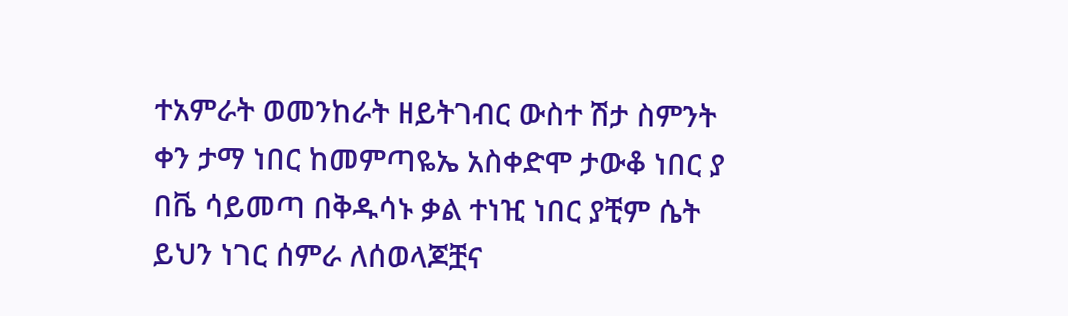ተአምራት ወመንከራት ዘይትገብር ውስተ ሽታ ስምንት ቀን ታማ ነበር ከመምጣዬኤ አስቀድሞ ታውቆ ነበር ያ በቬ ሳይመጣ በቅዱሳኑ ቃል ተነዢ ነበር ያቺም ሴት ይህን ነገር ሰምራ ለሰወላጆቿና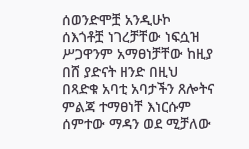ሰወንድሞቿ አንዲሁኮ ሰእጎቶቿ ነገረቻቸው ነፍሷዝ ሥጋዋንም አማፀነቻቸው ከዚያ በሸ ያድናት ዘንድ በዚህ በጻድቁ አባቲ አባታችን ጸሎትና ምልጃ ተማፀነቸ እነርሱም ሰምተው ማዳን ወደ ሚቻለው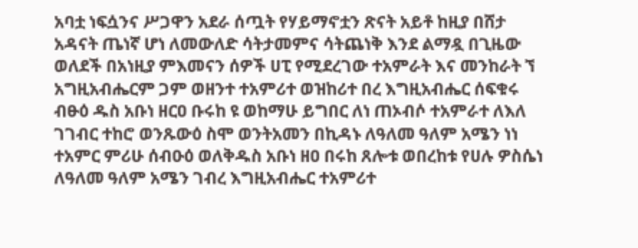አባቷ ነፍሷንና ሥጋዋን አደራ ሰጧት የሃይማኖቷን ጽናት አይቶ ከዚያ በሸታ አዳናት ጤነኛ ሆነ ለመውለድ ሳትታመምና ሳትጨነቅ እንደ ልማዷ በጊዜው ወለደች በአነዚያ ምእመናን ሰዎች ሀፒ የሚደረገው ተአምራት እና መንከራት ኘ አግዚአብሔርም ጋም ወዘንተ ተአምሪተ ወዝከሪተ በረ እግዚአብሔር ሰፍቁሩ ብፁዕ ዱስ አቡነ ዘርዐ ቡሩከ ዩ ወከማሁ ይግበር ለነ ጠኦብሶ ተአምራተ ለእለ ገገብር ተከሮ ወንጹውዕ ስሞ ወንትአመን በኪዳኑ ለዓለመ ዓለም አሜን ነነ ተአምር ምሪሁ ሰብዑዕ ወለቅዱስ አቡነ ዘዐ በሩከ ጸሎቱ ወበረከቱ የሀሉ ዎስሴነ ለዓለመ ዓለም አሜን ገብረ እግዚአብሔር ተአምሪተ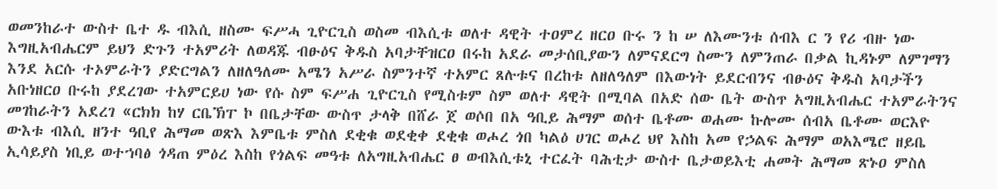ወመንከራተ ውስተ ቤተ ዱ ብእሲ ዘስሙ ፍሥሓ ጊዮርጊስ ወስመ ብእሲቱ ወለተ ዳዊት ተዐምረ ዘርዐ ቡሩ ን ከ ሠ ለእሙንቱ ሰብእ ር ን የሪ ብዙ ነው እግዚአብሔርም ይህን ድጉን ተአምሪት ለወዳጁ ብፁዕና ቅዱስ አባታቸዝርዐ በሩከ አደራ መታሰቢያውን ለምናደርግ ስሙን ለምንጠራ በቃል ኪዳኑም ለምገማን እንደ አርሱ ተኦምራትን ያድርግልን ለዘለዓለሙ አሜን አሥራ ስምንተኛ ተአምር ጸሉቱና በረከቱ ለዘለዓለም በእውነት ይደርብንና ብፁዕና ቅዱስ አባታችን አቡነዘርዐ ቡሩከ ያደረገው ተአምርይሀ ነው የሱ ስም ፍሥሐ ጊዮርጊስ የሚስቱም ስም ወለተ ዳዊት በሚባል በአድ ሰው ቤት ውስጥ አግዚአብሔር ተአምራትንና መገከራትን አደረገ «ርክክ ከሃ ርቤኽፐ ኮ በቤታቸው ውስጥ ታላቅ በሸራ ጀ ወሶበ በአ ዓቢይ ሕማም ወሰተ ቤቶሙ ወሐሙ ኩሎሙ ሰብአ ቤቶሙ ወርእዮ ውእቱ ብእሲ ዘንተ ዓቢየ ሕማመ ወጽእ እምቤቱ ምስለ ደቂቁ ወደቂቀ ደቂቁ ወሖረ ጎበ ካልዕ ሀገር ወሖረ ህየ እስከ አመ የኃልፍ ሕማም ወአእሜሮ ዘይቤ ኢሳይያስ ነቢይ ወተኀባፅ ጎዳጠ ምዕረ እስከ የጎልፍ መዓቱ ለአግዚአብሔር ፀ ወብእሲቱኒ ተርፈት ባሕቲታ ውስተ ቤታወይእቲ ሐመት ሕማመ ጽኑዐ ምስለ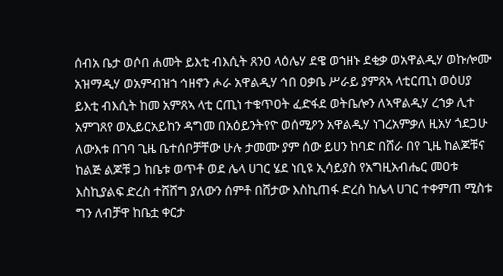ሰብአ ቤታ ወሶበ ሐመት ይእቲ ብእሲት ጸንዐ ላዕሌሃ ደዌ ወኀዘኑ ደቂቃ ወአዋልዲሃ ወኩሎሙ አዝማዲሃ ወአምብዝኀ ኅዘኖን ሖራ አዋልዲሃ ኅበ ዐቃቤ ሥራይ ያምጸኣ ላቲርጢነ ወዕሀያ ይእቲ ብእሲት ከመ አምጸኣ ላቲ ርጢነ ተቁጥዐት ፈድፋደ ወትቤሎን ለኣዋልዲሃ ረኀቃ ሊተ አምገጸየ ወኢይርአይከን ዳግመ በአዕይንትየዮ ወሰሚዖን አዋልዲሃ ነገረአምቃለ ዚአሃ ጎደጋሁ ለውእቱ በገባ ጊዜ ቤተሰቦቻቸው ሁሉ ታመሙ ያም ሰው ይሀን ከባድ በሸራ በየ ጊዜ ከልጆቹና ከልጅ ልጆቹ ጋ ከቤቱ ወጥቶ ወደ ሌላ ሀገር ሄደ ነቢዩ ኢሳይያስ የአግዚአብሔር መዐቱ እስኪያልፍ ድረስ ተሸሸግ ያለውን ሰምቶ በሸታው እስኪጠፋ ድረስ ከሌላ ሀገር ተቀምጠ ሚስቱ ግን ለብቻዋ ከቤቷ ቀርታ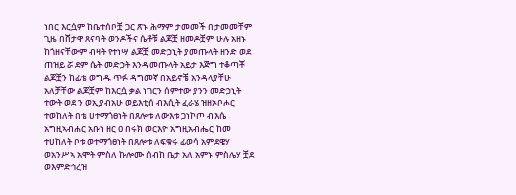ነበር እርሷም ከቤተሰቦቿ ጋር ጽኑ ሕማም ታመመች በታመመቸም ጊዜ በሸታዋ ጸናባት ወንዶችና ሴቶቹ ልጆቿ ዘመዶቿም ሁሉ አዘኑ ከጎዘናቸውም ብዛት የተነሣ ልጆቿ መድኃኒት ያመጡላት ዘንድ ወደ ጠዝይ ሯ ደም ሴት መድኃት እንዳመጡላት አይታ እጅግ ተቆጣቾ ልጆቿን ከፊቴ ወግዱ ጥፉ ዳግመኛ በአይኖቼ አንዳላያቸሁ አለቻቸው ልጆቿም ከእርሷ ቃል ነገርን ሰምተው ያንን መድኃኒት ተውት ወደ ን ወኢያብአሁ ወይእቲሰ ብእሲት ፈራሄ ዝዘኦቦሖር ተወከለት በቴ ሀተማጎፀነት በጸሎቱ ለውእቱ ጋነኮጦ ብእሴ አግዚኣብሐር አቡነ ዘር ዐ በሩክ ወርእዮ አግዚአብሔር ከመ ተሀከለት ቦቱ ወተማጎፀነት በጸሎቱ ለፍቁሩ ፊወሳ አምደዌሃ ወአንሥኣ አሞት ምስለ ኩሎሙ ሰብከ ቤታ አለ አምኑ ምስሌሃ ቿደ ወእምድኅረዝ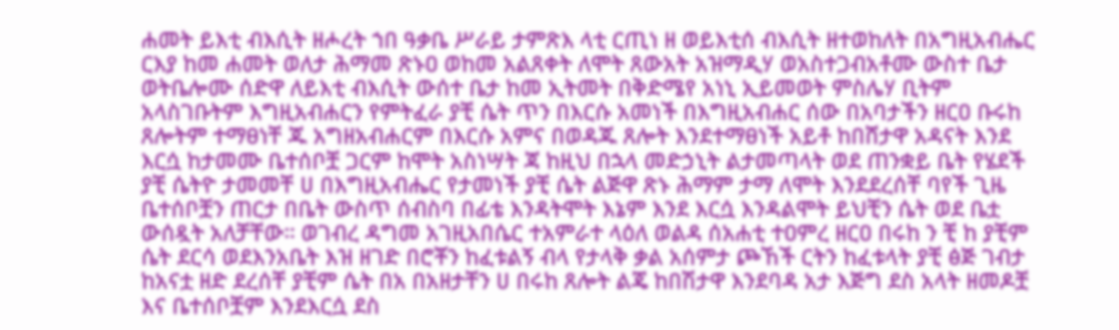ሐመት ይእቲ ብእሲት ዘሖረት ኀበ ዓቃቤ ሥራይ ታምጽእ ላቲ ርጢነ ዘ ወይእቲሰ ብእሲት ዘተወከለት በአግዚአብሔር ርእያ ከመ ሐመት ወለታ ሕማመ ጽኑዐ ወከመ አልጸቀት ለሞት ጸውአት አዝማዲሃ ወአስተጋብአቶሙ ውስተ ቤታ ወትቤሎሙ ሰድዋ ለይእቲ ብእሲት ውሰተ ቤታ ከመ ኢትመት በቅድሜየ አነኒ ኢይመወት ምስሌሃ ቢትም አላስገቡትም እግዚአብሐርን የምትፈራ ያቺ ሴት ጥን በእርሱ አመነች በእግዚአብሐር ሰው በአባታችን ዘርዐ ቡሩከ ጸሎትም ተማፀነቸ ጁ አግዘአብሐርም በእርሱ አምና በወዳጁ ጸሎት እንደተማፀነች አይቶ ከበሸታዋ አዳናት እንደ እርሷ ከታመሙ ቤተሰቦቿ ጋርም ከሞት አስነሣት ጃ ከዚህ በኋላ መድኃኒት ልታመጣላት ወደ ጠንቋይ ቤት የሄደች ያቺ ሴትዮ ታመመቸ ሀ በእግዚአብሔር የታመነች ያቺ ሴት ልጅዋ ጽኑ ሕማም ታማ ለሞት እንደደረሰቸ ባየች ጊዜ ቤተሰቦቿን ጠርታ በቤት ውስጥ ሰብስባ በፊቴ እንዳትሞት እኔም እንደ እርሷ እንዳልሞት ይህቺን ሴት ወደ ቤቷ ውሰዷት አለቻቸው። ወገብረ ዳግመ አገዚአበሴር ተአምራተ ላዕለ ወልዳ ሰአሐቲ ተዐምረ ዘርዐ በሩከ ን ቺ ከ ያቺም ሴት ደርሳ ወደእንአቤት እዝ ዘገድ በሮቾን ከፈቱልኝ ብላ የታላቅ ቃል አሰምታ ጮኸች ርትን ከፈቱላት ያቺ ፅጅ ገብታ ከአናቷ ዘድ ደረሰቸ ያቺም ሴት በአ በአዘታቸን ሀ በሩከ ጸሎት ልጄ ከበሽታዋ እንደባዳ አታ እጅግ ደስ አላት ዘመዶቿ እና ቤተሰቦቿም እንደእርሷ ደስ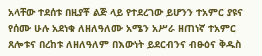አላቸው ተደሰቱ በዚያቾ ልጅ ላይ የተደረገው ይሆንን ተአምር ያዩና የሰሙ ሁሉ አደነቁ ለዘለዓለሙ አሜን አሥራ ዘጠነኛ ተአምር ጸሎቱና በረከቱ ለዘለዓለም በእውነት ይደርብንና ብፁዕና ቅዱስ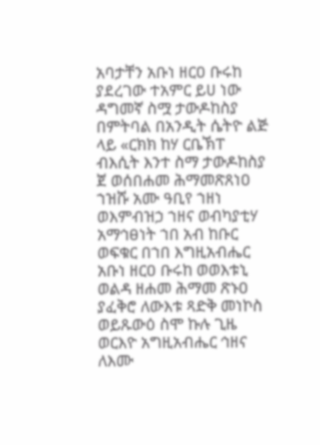አባታቸን አቡነ ዘርዐ ቡሩከ ያደረገው ተአምር ይሀ ነው ዳግመኛ ስሟ ታውዶከስያ በምትባል በአንዲት ሴትዮ ልጅ ላይ «ርክክ ከሃ ርቤኽፐ ብእሲት እንተ ስማ ታውዶከስያ ጀ ወሰበሐመ ሕማመጽጸነዐ ኀዝሹ አሙ ዓቢየ ኀዘነ ወእምብዝኃ ኀዘና ወብካያቲሃ አማኅፀነት ኀበ አብ ከቡር ወፍቁር በኀበ እግዚአብሔር አቡነ ዘርዐ ቡሩከ ወወእቱኒ ወልዳ ዘሐመ ሕማመ ጽኑዐ ያፈቅሮ ለውእቱ ጻድቅ መነኮስ ወይጹውዕ ስሞ ኩሉ ጊዜ ወርእዮ አግዚአብሔር ኅዘና ለእሙ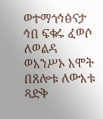ወተማጎኅፅናታ ኅበ ፍቁሩ ፈወሶ ለወልዳ ወአንሥኦ አሞት በጸሎቱ ለውእቱ ጻድቅ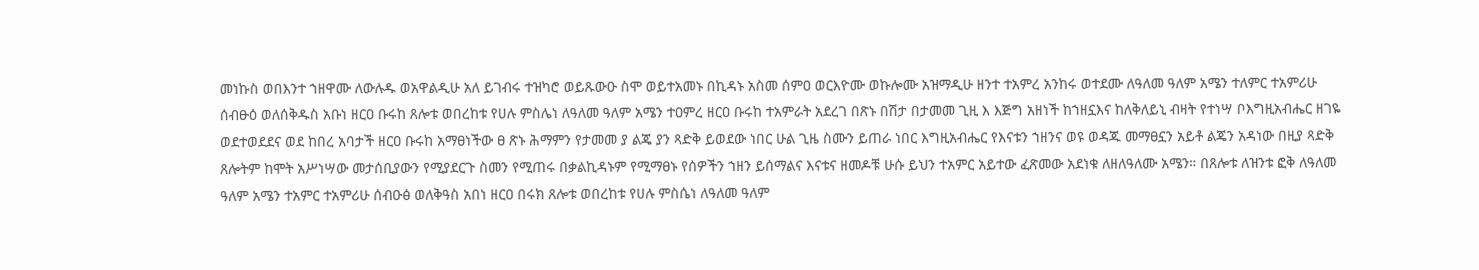መነኩስ ወበእንተ ኀዘዋሙ ለውሉዱ ወአዋልዲሁ አለ ይገብሩ ተዝካሮ ወይጹውዑ ስሞ ወይተአመኑ በኪዳኑ አስመ ሰምዐ ወርእዮሙ ወኩሎሙ አዝማዲሁ ዘንተ ተአምረ አንከሩ ወተደሙ ለዓለመ ዓለም አሜን ተለምር ተአምሪሁ ሰብፁዕ ወለሰቅዱስ አቡነ ዘርዐ ቡሩከ ጸሎቱ ወበረከቱ የሀሉ ምስሌነ ለዓለመ ዓለም አሜን ተዐምረ ዘርዐ ቡሩከ ተአምራት አደረገ በጽኑ በሽታ በታመመ ጊዚ እ እጅግ አዘነች ከኀዘኗእና ከለቅለይኒ ብዛት የተነሣ ቦእግዚአብሔር ዘገዬ ወደተወደደና ወደ ከበረ አባታች ዘርዐ ቡሩከ አማፀነችው ፀ ጽኑ ሕማምን የታመመ ያ ልጄ ያን ጻድቅ ይወደው ነበር ሁል ጊዜ ስሙን ይጠራ ነበር እግዚአብሔር የእናቱን ኀዘንና ወዩ ወዳጁ መማፀኗን አይቶ ልጄን አዳነው በዚያ ጻድቅ ጸሎትም ከሞት አሥነሣው መታሰቢያውን የሚያደርጉ ስመን የሚጠሩ በቃልኪዳኑም የሚማፀኑ የሰዎችን ኀዘን ይሰማልና እናቱና ዘመዶቹ ሁሱ ይህን ተአምር አይተው ፈጽመው አደነቁ ለዘለዓለሙ አሜን። በጸሎቱ ለዝንቱ ፎቅ ለዓለመ ዓለም አሜን ተአምር ተአምሪሁ ሰብዑፅ ወለቅዓስ አበነ ዘርዐ በሩክ ጸሎቱ ወበረከቱ የሀሉ ምስሴነ ለዓለመ ዓለም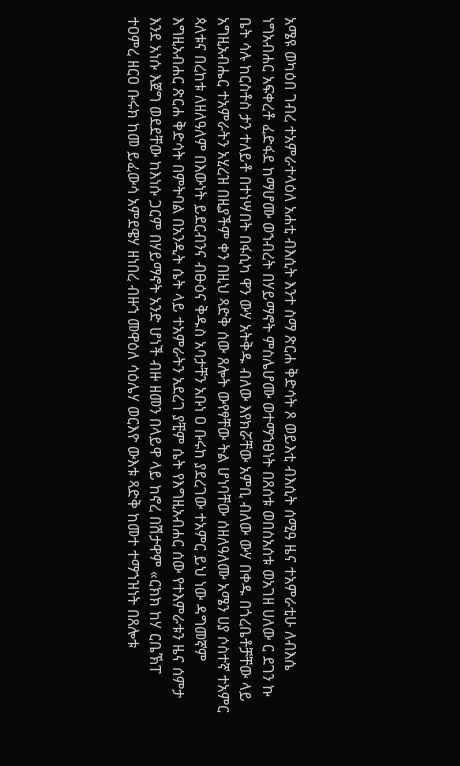አሜዩ ወካዕበ ገብረ ተአምራተላዕለ አሐቲ ብእሲት እንተ ስማ ጽርሐ ቅድሳት ጾ ወይእቲ ብእሲት ሰሚዓ ዜና ተአምራቲሁ ለብእሴ ነግአብሐር አፍቀረቶ ፈድፋደ ከማሆሙ ወኀብረት በሃይማኖት ምስሌሆሙ ወተማኀፀነት በጸሰቱ ወበስአሰቱ ወአገዘ ሀለው ር ደገን ኩ ቤት ሳሉ ከርስቶስ ታን ተለይቶ በተነሣበት በፋሲካ ዋን ውሃ አትቅዱ ብለው እየክሯቸው አምቢ ብለው ውሃ በቀዱ በጎረቤቶቻቸው ላይ አግዚአብሔር ተአምራትን አሂረዝ በዚያችም ቀን በዚህ ጻድቅ ሰው ጸሎት ውየፃቸው ትል ሆነባቸው ሰዘለዓለሙ አሜን ሀያ ሶስተኛ ተአምር ጳለቱና በረከቱ ለዘለዓለም በእውነት ይደርብንና ብፁዕና ቅዱስ አባታቸን አቡነ ዐ ቡሩከ ያደረገው ተአምር ይህ ነው ዳግመኛም እግዚአብሐር ጽርሐ ቅድሳት በምትባል በአንዲት ሴት ላይ ተአምራትን አደረገ ያቺም ሴት የእግዚአብሐር ሰው የተእምራቱን ዜና ሰምታ እንደ አነሱ እጀግ ወደደቸው ከእነሱ ጋርም በሃይማኖት አንድ ሆነች ብዙ ዘመን በላይዋ ላይ ከኖረ በሽታዋም «ርክክ ከሃ ርቤኽፐ ተዐምረ ዘርዐ ቡሩክ ከመ ይፈውሳ አምደዌሃ ዘነበረ ብዙኀ መዋዕለ ሳዕሌሃ ወርእዮ ውእቱ ጻድቅ ከመተ ተማኀዝነት በጸሎቱ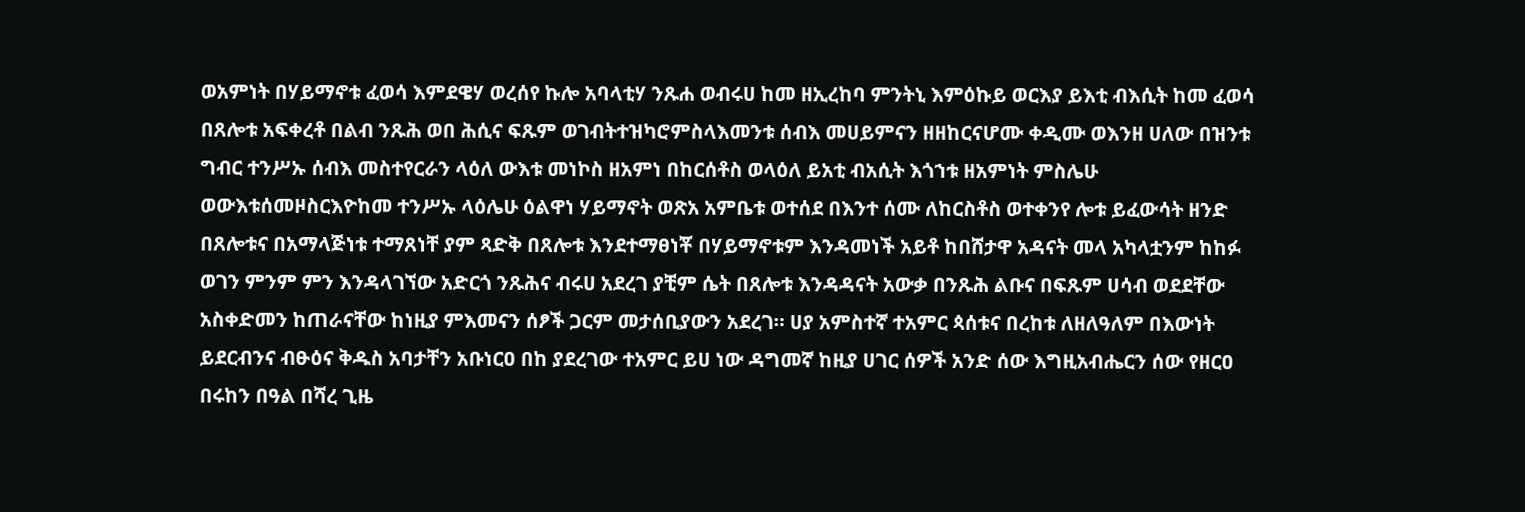ወአምነት በሃይማኖቱ ፈወሳ እምደዌሃ ወረሰየ ኩሎ አባላቲሃ ንጹሐ ወብሩሀ ከመ ዘኢረከባ ምንትኒ እምዕኩይ ወርእያ ይእቲ ብእሲት ከመ ፈወሳ በጸሎቱ አፍቀረቶ በልብ ንጹሕ ወበ ሕሲና ፍጹም ወገብትተዝካሮምስላእመንቱ ሰብእ መሀይምናን ዘዘከርናሆሙ ቀዲሙ ወእንዘ ሀለው በዝንቱ ግብር ተንሥኡ ሰብእ መስተየርራን ላዕለ ውእቱ መነኮስ ዘአምነ በከርሰቶስ ወላዕለ ይአቲ ብአሲት እጎኀቱ ዘአምነት ምስሌሁ ወውእቱሰመዞስርእዮከመ ተንሥኡ ላዕሌሁ ዕልዋነ ሃይማኖት ወጽአ አምቤቱ ወተሰደ በእንተ ሰሙ ለከርስቶስ ወተቀንየ ሎቱ ይፈውሳት ዘንድ በጸሎቱና በአማላጅነቱ ተማጸነቸ ያም ጻድቅ በጸሎቱ እንደተማፀነቾ በሃይማኖቱም እንዳመነች አይቶ ከበሸታዋ አዳናት መላ አካላቷንም ከከፉ ወገን ምንም ምን እንዳላገኘው አድርጎ ንጹሕና ብሩሀ አደረገ ያቺም ሴት በጸሎቱ እንዳዳናት አውቃ በንጹሕ ልቡና በፍጹም ሀሳብ ወደደቸው አስቀድመን ከጠራናቸው ከነዚያ ምእመናን ሰፆች ጋርም መታሰቢያውን አደረገ። ሀያ አምስተኛ ተአምር ጳሰቱና በረከቱ ለዘለዓለም በእውነት ይደርብንና ብፁዕና ቅዱስ አባታቸን አቡነርዐ በከ ያደረገው ተአምር ይሀ ነው ዳግመኛ ከዚያ ሀገር ሰዎች አንድ ሰው እግዚአብሔርን ሰው የዘርዐ በሩከን በዓል በሻረ ጊዜ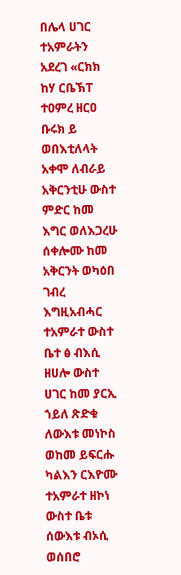በሌላ ሀገር ተአምራትን አደረገ «ርክክ ከሃ ርቤኽፐ ተዐምረ ዘርዐ ቡሩክ ይ ወበእቲለላት አቀሞ ለብራይ አቅርንቲሁ ውስተ ምድር ከመ እግር ወለእጋረሁ ሰቀሎሙ ከመ አቅርንት ወካዕበ ገብረ እግዚአብሓር ተአምራተ ውስተ ቤተ ፅ ብእሲ ዘሀሎ ውስተ ሀገር ከመ ያርኢ ኀይለ ጽድቁ ለውእቱ መነኮስ ወከመ ይፍርሑ ካልእን ርእዮሙ ተአምራተ ዘኮነ ውስተ ቤቱ ሰውእቱ ብኦሲ ወሰበሮ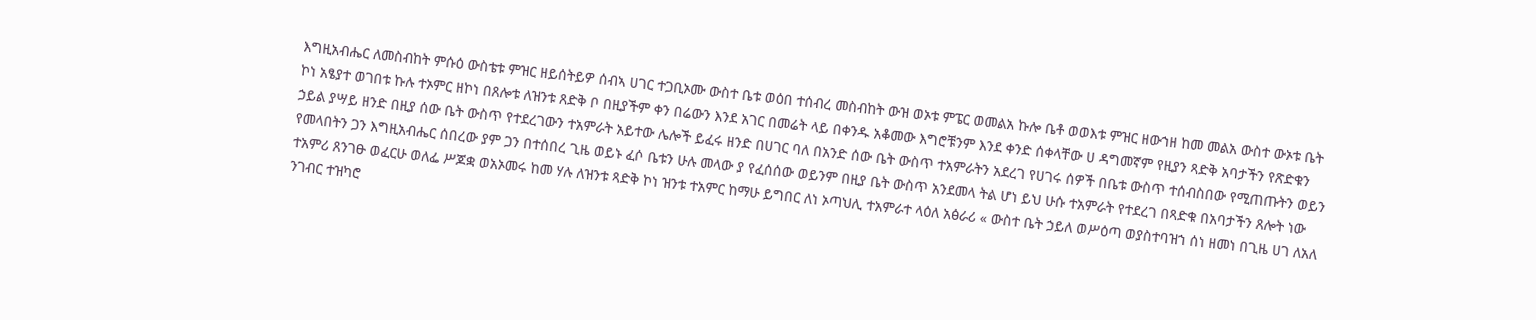እግዚአብሔር ለመስብከት ምሱዕ ውስቴቱ ምዝር ዘይሰትይዎ ሰብኣ ሀገር ተጋቢኦሙ ውስተ ቤቱ ወዕበ ተሰብረ መስብከት ውዝ ወኦቱ ምፔር ወመልአ ኩሎ ቤቶ ወወእቱ ምዝር ዘውኀዘ ከመ መልአ ውስተ ውኦቱ ቤት ኮነ አፄያተ ወገበቱ ኩሉ ተኦምር ዘኮነ በጸሎቱ ለዝንቱ ጸድቅ ቦ በዚያችም ቀን በሬውን እንደ አገር በመሬት ላይ በቀንዱ አቆመው እግሮቹንም እንደ ቀንድ ሰቀላቸው ሀ ዳግመኛም የዚያን ጻድቅ አባታችን የጽድቁን ኃይል ያሣይ ዘንድ በዚያ ሰው ቤት ውስጥ የተደረገውን ተአምራት አይተው ሌሎች ይፈሩ ዘንድ በሀገር ባለ በአንድ ሰው ቤት ውስጥ ተአምራትን አደረገ የሀገሩ ሰዎች በቤቱ ውስጥ ተሰብስበው የሚጠጡትን ወይን የመላበትን ጋን እግዚአብሔር ሰበረው ያም ጋን በተሰበረ ጊዜ ወይኑ ፈሶ ቤቱን ሁሉ መላው ያ የፈሰሰው ወይንም በዚያ ቤት ውስጥ አንደመላ ትል ሆነ ይህ ሁሱ ተአምራት የተደረገ በጻድቁ በአባታችን ጸሎት ነው ተአምሪ ጸንገፁ ወፈርሁ ወለፌ ሥጆቋ ወአኦመሩ ከመ ሃሉ ለዝንቱ ጻድቅ ኮነ ዝንቱ ተአምር ከማሁ ይግበር ለነ ኦጣህሊ ተአምራተ ላዕለ አፅራሪ « ውስተ ቤት ኃይለ ወሥዕጣ ወያስተባዝኀ ሰነ ዘመነ በጊዜ ሀገ ለአለ ንገብር ተዝካሮ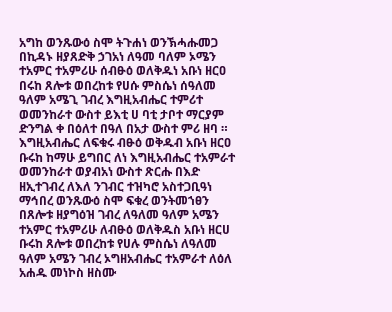አግከ ወንጹውዕ ስሞ ትጉሐነ ወንኽሓሑመጋ በኪዳኑ ዘያጸድቅ ኃገአነ ለዓመ ባለም ኦሜን ተአምር ተአምሪሁ ሰብፁዕ ወለቅዱነ አቡነ ዘርዐ በሩከ ጸሎቱ ወበረከቱ የሀሱ ምስሴነ ሰዓለመ ዓለም አሜጊ ገብረ እግዚአብሔር ተምሪተ ወመንከራተ ውስተ ይእቲ ሀ ባቲ ታቦተ ማርያም ድንግል ቀ በዕለተ በዓለ በአታ ውስተ ምሪ ዘባ ። እግዚአብሔር ለፍቁሩ ብፁዕ ወቅዱብ አቡነ ዘርዐ ቡሩከ ከማሁ ይግበር ለነ እግዚአብሔር ተአምራተ ወመንከራተ ወያብአነ ውስተ ጽርሑ በእድ ዘኢተገብረ ለእለ ንገብር ተዝካሮ አስተጋቢዓነ ማኅበረ ወንጹውዕ ስሞ ፍቁረ ወንትመኀፀን በጸሎቱ ዘያግዕዝ ገብረ ለዓለመ ዓለም አሜን ተአምር ተአምሪሁ ለብፁዕ ወለቅዱስ አቡነ ዘርሀ ቡሩከ ጸሎቱ ወበረከቱ የሀሉ ምስሴነ ለዓለመ ዓለም አሜን ገብረ ኦግዘአብሔር ተአምራተ ለዕለ አሐዱ መነኮስ ዘስሙ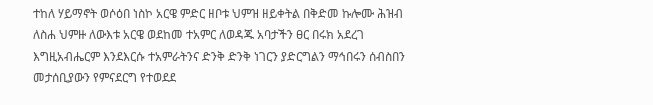ተከለ ሃይማኖት ወሶዕበ ነስኮ አርዌ ምድር ዘቦቱ ህምዝ ዘይቀትል በቅድመ ኩሎሙ ሕዝብ ለስሐ ህምዙ ለውእቱ አርዌ ወደከመ ተአምር ለወዳጁ አባታችን ፀር በሩክ አደረገ እግዚአብሔርም እንደእርሱ ተአምራትንና ድንቅ ድንቅ ነገርን ያድርግልን ማኅበሩን ሰብስበን መታሰቢያውን የምናደርግ የተወደደ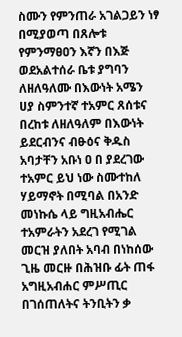ስሙን የምንጠራ አገልጋይን ነፃ በሚያወጣ በጸሎቱ የምንማፀዐን እኛን በእጅ ወደአልተሰራ ቤቱ ያግባን ለዘለዓለሙ በእውነት አሜን ሀያ ስምንተኛ ተአምር ጸሰቱና በረከቱ ለዘለዓለም በእውነት ይደርብንና ብፁዕና ቅዱስ አባታቸን አቡነ ዐ በ ያደረገው ተአምር ይህ ነው ስሙተከለ ሃይማኖት በሚባል በአንድ መነኩሴ ላይ ግዚአብሔር ተአምራትን አደረገ የሚገል መርዝ ያለበት አባብ በነከሰው ጊዜ መርዙ በሕዝቡ ፊት ጠፋ አግዚአብሐር ምሥጢር በገሰጠለትና ትንቢትን ቃ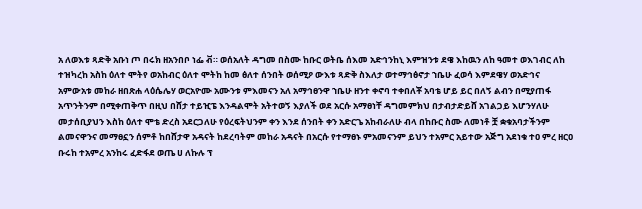አ ለወእቱ ጻድቅ አቡነ ጦ በሩክ ዘአንበቦ ነፌ ቭ። ወሰአለት ዳግመ በስሙ ከቡር ወትቤ ሰእመ አድኅንከኒ እምዝንቱ ደዌ እከዉን ለከ ዓመተ ወእገብር ለከ ተዝካረከ አስከ ዕለተ ሞትየ ወአከብር ዕለተ ሞትከ ከመ ፅለተ ሰንበት ወሰሚዖ ውእቱ ጻድቅ ስእለታ ወተማኅፅኖታ ኀቤሁ ፈወሳ እምደዌሃ ወአድኅና አምውአቱ መከራ ዘበጽሐ ላዕሴሌሃ ወርአዮሙ አሙንቱ ምእመናን አለ አማኅፀንዋ ኀቤሁ ዘንተ ቀኖባ ተቀበለቾ አባቴ ሆይ ይር በለኝ ልብን በሚያጠፋ አጥንትንም በሚቀጠቅጥ በዚህ በሸታ ተይዢፔ እንዳልሞት አትተወኝ እያለች ወደ አርሱ አማፀነቸ ዳግመምክህ በታብታድይሸ አገልጋይ እሆንሃለሁ መታሰቢያህን እስከ ዕለተ ሞቴ ድረስ አደርጋለሁ የዕረፍትህንም ቀን እንደ ሰንበት ቀን አድርጌ አከብራለሁ ብላ በከቡር ስሙ ለመነቶ ቿ ቋቁአባታችንም ልመናዋንና መማፀኗን ሰምቶ ከበሸታዋ አዳናት ከደረባትም መከራ አዳናት በአርሱ የተማፀኑ ምአመናንም ይህን ተአምር አይተው አጅግ አደነቁ ተዐ ምረ ዘርዐ ቡሩከ ተአምረ አንከሩ ፈድፋደ ወጤ ሀ ለኩሉ ፕ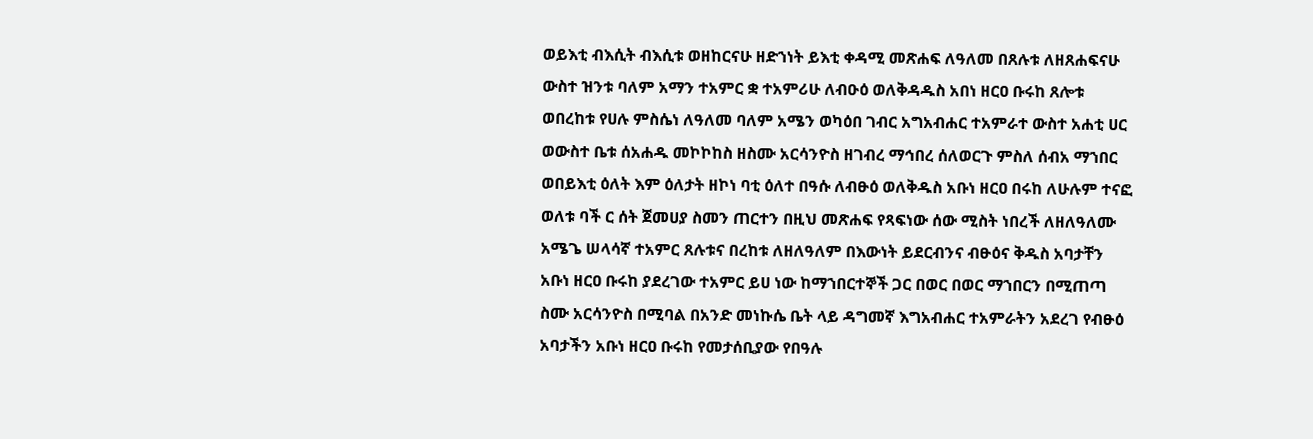ወይእቲ ብእሲት ብእሲቱ ወዘከርናሁ ዘድኀነት ይእቲ ቀዳሚ መጽሐፍ ለዓለመ በጸሉቱ ለዘጸሐፍናሁ ውስተ ዝንቱ ባለም አማን ተአምር ቋ ተአምሪሁ ለብዑዕ ወለቅዳዱስ አበነ ዘርዐ ቡሩከ ጸሎቱ ወበረከቱ የሀሉ ምስሴነ ለዓለመ ባለም አሜን ወካዕበ ገብር አግአብሐር ተአምራተ ውስተ አሐቲ ሀር ወውስተ ቤቱ ሰአሐዱ መኮኮከስ ዘስሙ አርሳንዮስ ዘገብረ ማኅበረ ሰለወርጉ ምስለ ሰብአ ማኀበር ወበይእቲ ዕለት እም ዕለታት ዘኮነ ባቲ ዕለተ በዓሱ ለብፁዕ ወለቅዱስ አቡነ ዘርዐ በሩከ ለሁሉም ተናፎ ወለቱ ባች ር ሰት ጀመሀያ ስመን ጠርተን በዚህ መጽሐፍ የጻፍነው ሰው ሚስት ነበረች ለዘለዓለሙ አሜጌ ሠላሳኛ ተአምር ጸሉቱና በረከቱ ለዘለዓለም በእውነት ይደርብንና ብፁዕና ቅዱስ አባታቸን አቡነ ዘርዐ ቡሩከ ያደረገው ተአምር ይሀ ነው ከማኀበርተኞች ጋር በወር በወር ማኀበርን በሚጠጣ ስሙ አርሳንዮስ በሚባል በአንድ መነኩሴ ቤት ላይ ዳግመኛ እግአብሐር ተአምራትን አደረገ የብፁዕ አባታችን አቡነ ዘርዐ ቡሩከ የመታሰቢያው የበዓሉ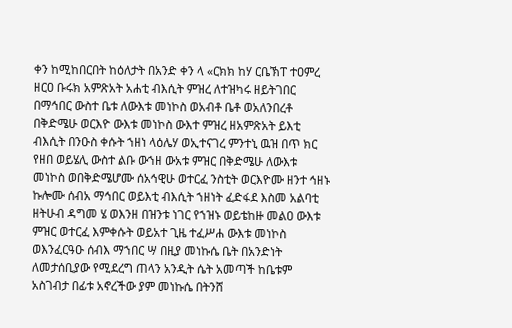ቀን ከሚከበርበት ከዕለታት በአንድ ቀን ላ «ርክክ ከሃ ርቤኽፐ ተዐምረ ዘርዐ ቡሩክ አምጽአት አሐቲ ብእሲት ምዝረ ለተዝካሩ ዘይትገበር በማኅበር ውስተ ቤቱ ለውእቱ መነኮስ ወአብቶ ቤቶ ወአለንበረቶ በቅድሜሁ ወርእዮ ውእቱ መነኮስ ውእተ ምዝረ ዘአምጽአት ይእቲ ብእሲት በንዑስ ቀሱት ኀዘነ ላዕሌሃ ወኢተናገረ ምንተኒ ዉዝ በጥ ክር የዘበ ወይሄሊ ውስተ ልቡ ውኀዘ ውአቱ ምዝር በቅድሜሁ ለውእቱ መነኮስ ወበቅድሜሆሙ ሰአኅዊሁ ወተርፈ ንስቲት ወርእዮሙ ዘንተ ኅዘኑ ኩሎሙ ሰብአ ማኅበር ወይእቲ ብእሲት ኀዘነት ፈድፋደ እስመ አልባቲ ዘትሁብ ዳግመ ሄ ወእንዘ በዝንቱ ነገር የኀዝኑ ወይቴከዙ መልዐ ውእቱ ምዝር ወተርፈ እምቀሱት ወይአተ ጊዜ ተፈሥሐ ውእቱ መነኮስ ወእንፈርዓዑ ሰብእ ማኀበር ሣ በዚያ መነኩሴ ቤት በአንድነት ለመታሰቢያው የሚደረግ ጠላን አንዲት ሴት አመጣች ከቤቱም አስገብታ በፊቱ አኖረችው ያም መነኩሴ በትንሸ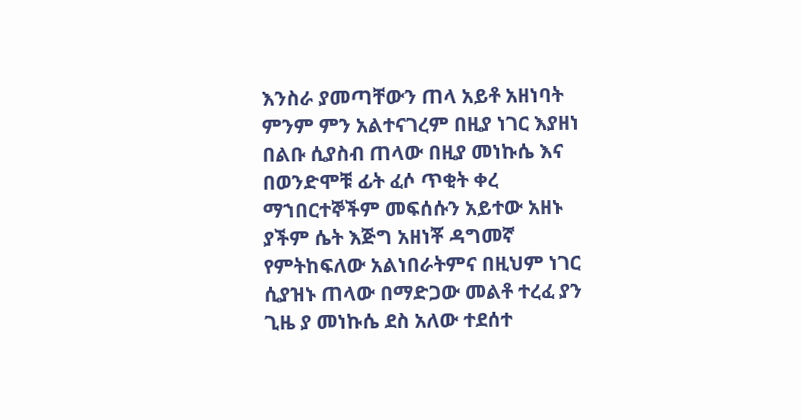እንስራ ያመጣቸውን ጠላ አይቶ አዘነባት ምንም ምን አልተናገረም በዚያ ነገር እያዘነ በልቡ ሲያስብ ጠላው በዚያ መነኩሴ እና በወንድሞቹ ፊት ፈሶ ጥቂት ቀረ ማኀበርተኞችም መፍሰሱን አይተው አዘኑ ያችም ሴት እጅግ አዘነቾ ዳግመኛ የምትከፍለው አልነበራትምና በዚህም ነገር ሲያዝኑ ጠላው በማድጋው መልቶ ተረፈ ያን ጊዜ ያ መነኩሴ ደስ አለው ተደሰተ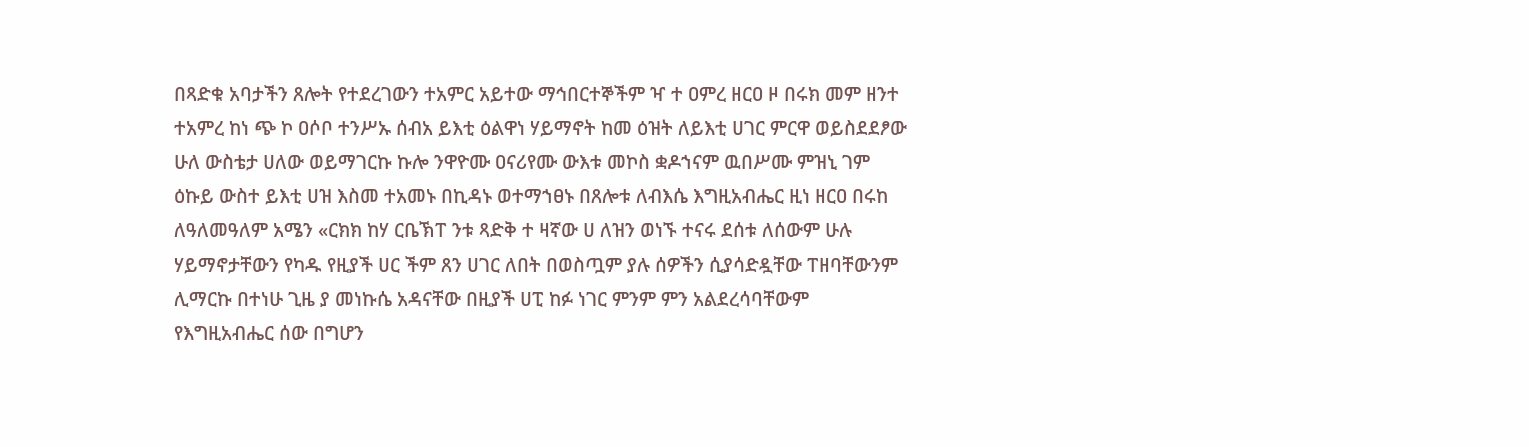በጻድቁ አባታችን ጸሎት የተደረገውን ተአምር አይተው ማኅበርተኞችም ዣ ተ ዐምረ ዘርዐ ዞ በሩክ መም ዘንተ ተአምረ ከነ ጭ ኮ ዐሶቦ ተንሥኡ ሰብአ ይእቲ ዕልዋነ ሃይማኖት ከመ ዕዝት ለይእቲ ሀገር ምርዋ ወይስደደፆው ሁለ ውስቴታ ሀለው ወይማገርኩ ኩሎ ንዋዮሙ ዐናሪየሙ ውእቱ መኮስ ቋዶኀናም ዉበሥሙ ምዝኒ ገም ዕኩይ ውስተ ይእቲ ሀዝ እስመ ተአመኑ በኪዳኑ ወተማኀፀኑ በጸሎቱ ለብእሴ እግዚአብሔር ዚነ ዘርዐ በሩከ ለዓለመዓለም አሜን «ርክክ ከሃ ርቤኽፐ ንቱ ጻድቅ ተ ዛኛው ሀ ለዝን ወነኙ ተናሩ ደሰቱ ለሰውም ሁሉ ሃይማኖታቸውን የካዱ የዚያች ሀር ችም ጸን ሀገር ለበት በወስጧም ያሉ ሰዎችን ሲያሳድዷቸው ፐዘባቸውንም ሊማርኩ በተነሁ ጊዜ ያ መነኩሴ አዳናቸው በዚያች ሀፒ ከፉ ነገር ምንም ምን አልደረሳባቸውም የእግዚአብሔር ሰው በግሆን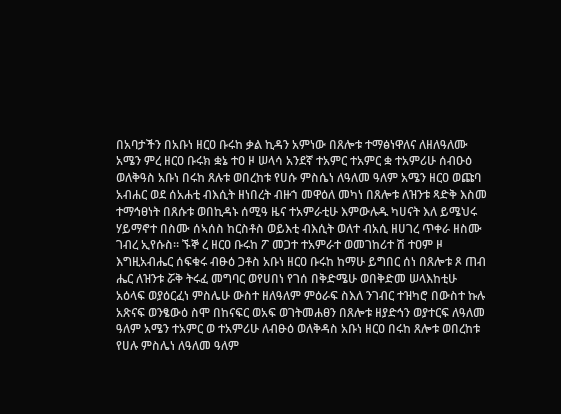በአባታችን በአቡነ ዘርዐ ቡሩከ ቃል ኪዳን አምነው በጸሎቱ ተማፅነዋለና ለዘለዓለሙ አሜን ምረ ዘርዐ ቡሩክ ቋኔ ተዐ ዞ ሠላሳ አንደኛ ተአምር ተአምር ቋ ተአምሪሁ ሰብዑዕ ወለቅዓስ አቡነ በሩከ ጸሉቱ ወበረከቱ የሀሱ ምስሴነ ለዓለመ ዓለም አሜን ዘርዐ ወጩባ አብሐር ወደ ሰአሐቲ ብእሲት ዘነበረት ብዙኀ መዋዕለ መካነ በጸሎቱ ለዝንቱ ጻድቅ እስመ ተማኅፀነት በጸሱቱ ወበኪዳኑ ሰሚዓ ዜና ተአምራቲሁ እምውሉዱ ካሀናት እለ ይሜህሩ ሃይማኖተ በስሙ ሰኣሰስ ከርስቶስ ወይእቲ ብእሲት ወለተ ብአሲ ዘሀገረ ጥቀራ ዘስሙ ገብረ ኢየሱስ። ኙኞ ረ ዘርዐ ቡሩከ ፖ መጋተ ተአምራተ ወመገከሪተ ሽ ተዐም ዞ እግዚአብሔር ሰፍቁሩ ብፁዕ ጋቶስ አቡነ ዘርዐ ቡሩከ ከማሁ ይግበር ሰነ በጸሎቱ ጾ ጠብ ሔር ለዝንቱ ሯቅ ትሩፈ መግባር ወየሀበነ የገሰ በቅድሜሁ ወበቅድመ ሠላእከቲሁ አዕላፍ ወያዕርፈነ ምስሌሁ ውስተ ዘለዓለም ምዕራፍ ስእለ ንገብር ተዝካሮ በውስተ ኩሉ አጽናፍ ወንፄውዕ ስሞ በከናፍር ወአፍ ወገትመሐፀን በጸሎቱ ዘያድኅን ወያተርፍ ለዓለመ ዓለም አሜን ተአምር ወ ተአምሪሁ ለብፁዕ ወለቅዳስ አቡነ ዘርዐ በሩከ ጸሎቱ ወበረከቱ የሀሉ ምስሌነ ለዓለመ ዓለም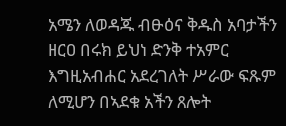አሜን ለወዳጁ ብፁዕና ቅዱስ አባታችን ዘርዐ በሩክ ይህነ ድንቅ ተአምር እግዚአብሐር አደረገለት ሥራው ፍጹም ለሚሆን በኣደቁ አችን ጸሎት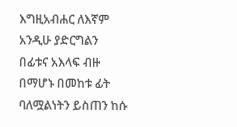እግዚአብሐር ለእኛም አንዲሁ ያድርግልን በፊቱና አእላፍ ብዙ በማሆኑ በመከቱ ፊት ባለሟልነትን ይስጠን ከሱ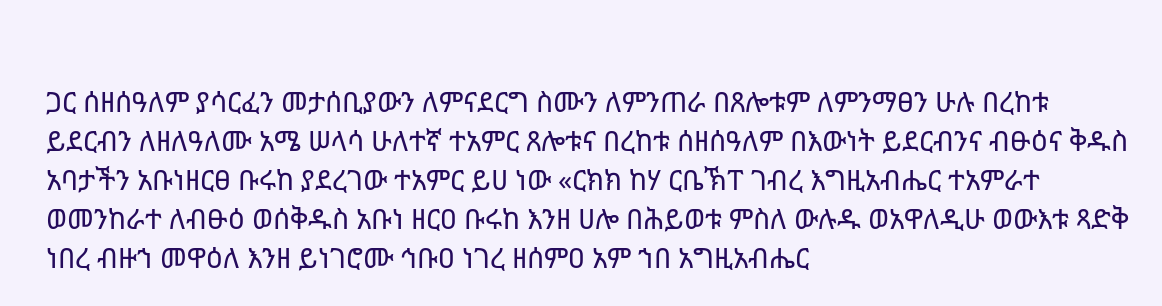ጋር ሰዘሰዓለም ያሳርፈን መታሰቢያውን ለምናደርግ ስሙን ለምንጠራ በጸሎቱም ለምንማፀን ሁሉ በረከቱ ይደርብን ለዘለዓለሙ አሜ ሠላሳ ሁለተኛ ተአምር ጸሎቱና በረከቱ ሰዘሰዓለም በእውነት ይደርብንና ብፁዕና ቅዱስ አባታችን አቡነዘርፀ ቡሩከ ያደረገው ተአምር ይሀ ነው «ርክክ ከሃ ርቤኽፐ ገብረ እግዚአብሔር ተአምራተ ወመንከራተ ለብፁዕ ወሰቅዱስ አቡነ ዘርዐ ቡሩከ እንዘ ሀሎ በሕይወቱ ምስለ ውሉዱ ወአዋለዲሁ ወውእቱ ጻድቅ ነበረ ብዙኀ መዋዕለ እንዘ ይነገሮሙ ኅቡዐ ነገረ ዘሰምዐ አም ኀበ አግዚአብሔር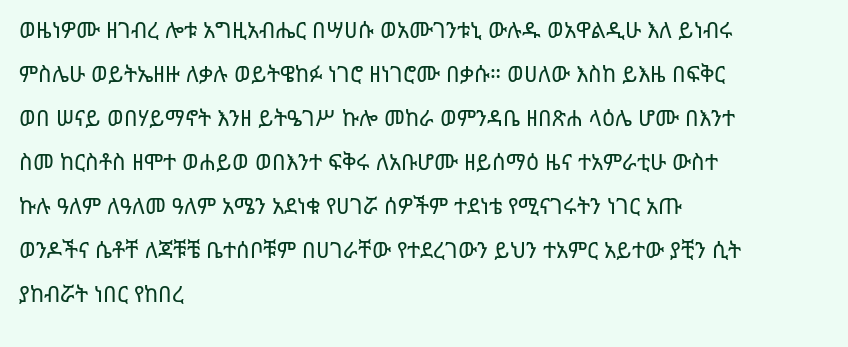ወዜነዎሙ ዘገብረ ሎቱ አግዚአብሔር በሣሀሱ ወአሙገንቱኒ ውሉዱ ወአዋልዲሁ እለ ይነብሩ ምስሌሁ ወይትኤዘዙ ለቃሉ ወይትዌከፉ ነገሮ ዘነገሮሙ በቃሱ። ወሀለው እስከ ይእዜ በፍቅር ወበ ሠናይ ወበሃይማኖት እንዘ ይትዔገሥ ኩሎ መከራ ወምንዳቤ ዘበጽሐ ላዕሌ ሆሙ በእንተ ስመ ከርስቶስ ዘሞተ ወሐይወ ወበእንተ ፍቅሩ ለአቡሆሙ ዘይሰማዕ ዜና ተአምራቲሁ ውስተ ኩሉ ዓለም ለዓለመ ዓለም አሜን አደነቁ የሀገሯ ሰዎችም ተደነቴ የሚናገሩትን ነገር አጡ ወንዶችና ሴቶቸ ለጃቹቼ ቤተሰቦቹም በሀገራቸው የተደረገውን ይህን ተአምር አይተው ያቺን ሲት ያከብሯት ነበር የከበረ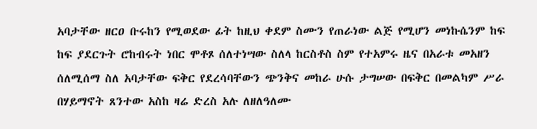አባታቸው ዘርዐ ቡሩከን የሚወደው ፊት ከዚህ ቀደም ስሙን የጠራነው ልጅ የሚሆን መነኩሴንም ከፍ ከፍ ያደርጉት ሮከብሩት ነበር ሞቶጾ ሰለተነሣው ስለላ ከርስቶስ ስም የተአምሩ ዜና በአራቱ መአዘን ሰለሚሰማ ስለ አባታቸው ፍቅር የደረሳባቸውን ጭንቅና መከራ ሁሱ ታግሠው በፍቅር በመልካም ሥራ በሃይማኖት ጸንተው አስከ ዛሬ ድረስ አሉ ለዘለዓለሙ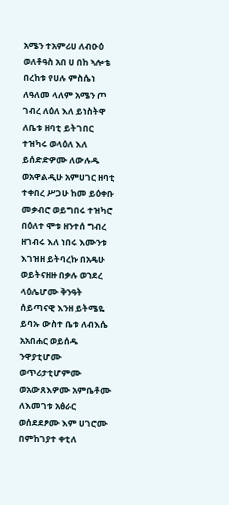አሜን ተአምሪሀ ለብዑዕ ወለቶዓስ አበ ሀ በከ ኣሎቴ በረከቱ የሀሉ ምስሴነ ለዓለመ ላለም አሜን ጦ ገብረ ለዕለ እለ ይነስትዋ ለቤቱ ዘባቲ ይትገበር ተዝካሩ ወላዕለ እለ ይሰድድዎሙ ለውሉዱ ወአዋልዲሁ አምሀገር ዘባቲ ተቀበረ ሥጋሁ ከመ ይዕቀቡ መቃብሮ ወይግበሩ ተዝካሮ በዕለተ ሞቱ ዘንተሰ ግብረ ዘገብሩ እለ ነበሩ እሙንቱ እገዝዘ ይትባረኩ በአዴሁ ወይትናዘዙ በቃሉ ወኀደረ ላዕሌሆሙ ቅንዓት ሰይጣናዊ እንዘ ይትሜዬ ይባኡ ውስተ ቤቱ ለብእሴ አአበሐር ወይሰዱ ንዋያቲሆሙ ወጥሪታቲሆምሙ ወአውጸእዎሙ አምቤቶሙ ለእመገቱ አፅራር ወሰደደፆሙ እም ሀገሮሙ በምከገያተ ቀቲለ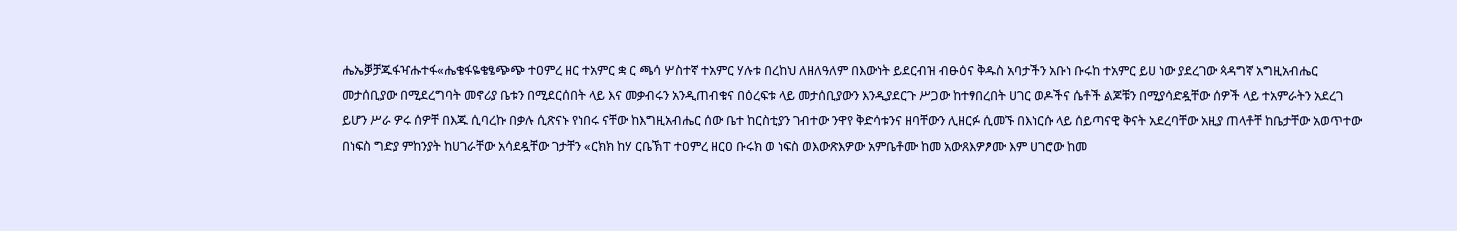ሔኤቓቻጁፋዣሑተፋ«ሔቄፋዬቄፄጭጭ ተዐምረ ዘር ተአምር ቋ ር ጫሳ ሦስተኛ ተአምር ሃሉቱ በረከህ ለዘለዓለም በእውነት ይደርብዝ ብፁዕና ቅዱስ አባታችን አቡነ ቡሩከ ተአምር ይሀ ነው ያደረገው ጳዳግኛ አግዚአብሔር መታሰቢያው በሚደረግባት መኖሪያ ቤቱን በሚደርሰበት ላይ እና መቃብሩን አንዲጠብቁና በዕረፍቱ ላይ መታሰቢያውን እንዲያደርጉ ሥጋው ከተፃበረበት ሀገር ወዶችና ሴቶች ልጆቹን በሚያሳድዷቸው ሰዎች ላይ ተአምራትን አደረገ ይሆን ሥራ ዎሩ ሰዎቸ በእጁ ሲባረኩ በቃሉ ሲጽናኑ የነበሩ ናቸው ከእግዚአብሔር ሰው ቤተ ከርስቲያን ገብተው ንዋየ ቅድሳቱንና ዘባቸውን ሊዘርፉ ሲመኙ በእነርሱ ላይ ሰይጣናዊ ቅናት አደረባቸው አዚያ ጠላቶቸ ከቤታቸው አወጥተው በነፍስ ግድያ ምከንያት ከሀገራቸው አሳደዷቸው ገታቸን «ርክክ ከሃ ርቤኽፐ ተዐምረ ዘርዐ ቡሩክ ወ ነፍስ ወእውጽእዎው አምቤቶሙ ከመ አውጸእዎፆሙ እም ሀገሮው ከመ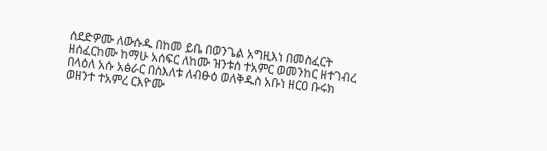ሰደድዎሙ ለውሱዱ በከመ ይቤ በወንጌል አግዚእነ በመስፈርት ዘሰፈርከሙ ከማሁ አሰፍር ለከሙ ዝንቱሰ ተአምር ወመንከር ዘተገብረ በላዕለ አሱ አፅራር በስእለቱ ለብፁዕ ወለቅዱስ አቡነ ዘርዐ ቡሩክ ወዘንተ ተአምረ ርእዮሙ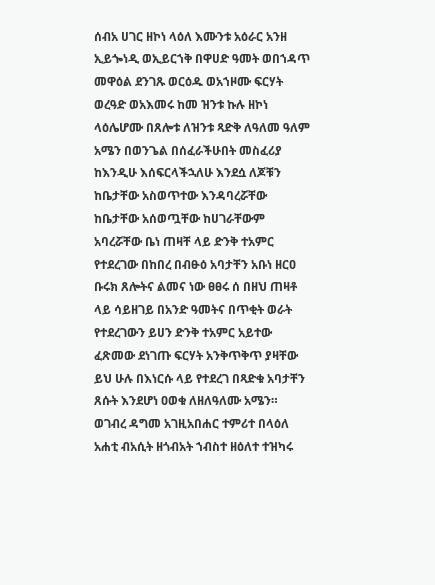ሰብአ ሀገር ዘኮነ ላዕለ እሙንቱ አዕራር አንዘ ኢይጐነዲ ወኢይርኀቅ በዋሀድ ዓመት ወበኀዳጥ መዋዕል ደንገጹ ወርዕዱ ወአኀዞሙ ፍርሃት ወረዓድ ወአእመሩ ከመ ዝንቱ ኩሉ ዘኮነ ላዕሌሆሙ በጸሎቱ ለዝንቱ ጻድቅ ለዓለመ ዓለም አሜን በወንጌል በሰፈራችሁበት መስፈሪያ ከእንዲሁ እሰፍርላችኋለሁ እንደሷ ለጆቹን ከቤታቸው አስወጥተው እንዳባረሯቸው ከቤታቸው አሰወጧቸው ከሀገራቸውም አባረሯቸው ቤነ ጠዛቸ ላይ ድንቅ ተአምር የተደረገው በከበረ በብፁዕ አባታቸን አቡነ ዘርዐ ቡሩክ ጸሎትና ልመና ነው ፀፀሩ ሰ በዘህ ጠዛቶ ላይ ሳይዘገይ በአንድ ዓመትና በጥቂት ወራት የተደረገውን ይሀን ድንቅ ተአምር አይተው ፈጽመው ደነገጡ ፍርሃት አንቅጥቅጥ ያዛቸው ይህ ሁሉ በእነርሱ ላይ የተደረገ በጻድቁ አባታቸን ጸሱት እንደሆነ ዐወቁ ለዘለዓለሙ አሜን። ወገብረ ዳግመ አገዚአበሐር ተምሪተ በላዕለ አሐቲ ብአሲት ዘጎብአት ኀብስተ ዘዕለተ ተዝካሩ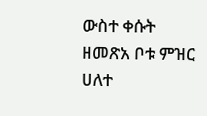ውስተ ቀሱት ዘመጽአ ቦቱ ምዝር ሀለተ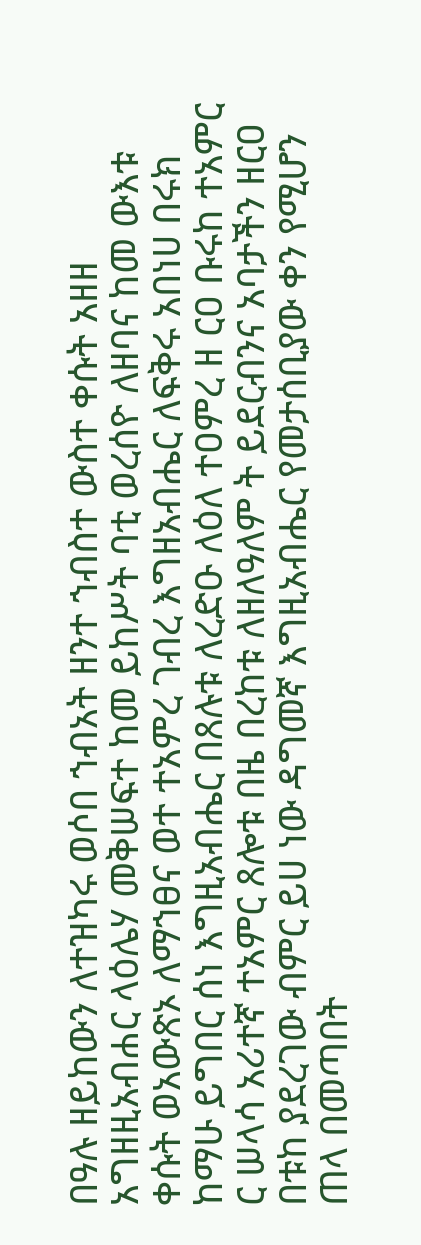በዓሉ ዘይከውን ለተዝካሩ ወሶበ ኀብአት ዘንተ ኀብስተ ውስተ ቀሱት አዘዘ አግዘዚአብሐር ላዕሌሃ መቅሠፍተ ከመ ይከሥት ባቲ ወረሰዮ ለዘባና ከመ ውእቱ ቀሱት ወአውጽኦ ለማኀፀና ወተ ተአምረ ገብረ እግዘአብሔር ለፍቅሩ አበነሀ በሩክ ከማሁ ይግበር ሰነ እግዚአብሔር በጸሉቱ ለረድዑ ለዕለ ተዐምረ ዘ ርዐ ቡሩከ ተአምር ር ሠላሳ አሪተኛ ተአምር ጸሎቱ በዜ በረከቱ ለዘለዓለም ት ይደርብንና አባታችን ዘርዐ በቱከ ያደረገው ብምር ይሀ ነው ዳግመኛ እግዚአብሔር የመታሰቢያው ቀን የሚሆን ጠላ በመጣበት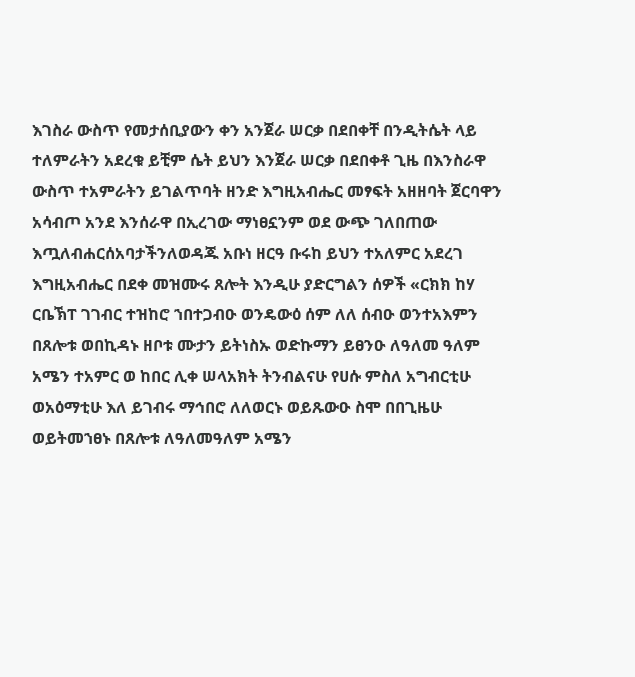እገስራ ውስጥ የመታሰቢያውን ቀን አንጀራ ሠርቃ በደበቀቸ በንዲትሴት ላይ ተለምራትን አደረቁ ይቺም ሴት ይህን እንጀራ ሠርቃ በደበቀቶ ጊዜ በእንስራዋ ውስጥ ተአምራትን ይገልጥባት ዘንድ እግዚአብሔር መፃፍት አዘዘባት ጀርባዋን አሳብጦ አንደ እንሰራዋ በኢረገው ማነፀኗንም ወደ ውጭ ገለበጠው እጧለብሐርሰአባታችንለወዳጁ አቡነ ዘርዓ ቡሩከ ይህን ተአለምር አደረገ እግዚአብሔር በደቀ መዝሙሩ ጸሎት እንዲሁ ያድርግልን ሰዎች «ርክክ ከሃ ርቤኽፐ ገገብር ተዝከሮ ኀበተጋብዑ ወንዴውዕ ሰም ለለ ሰብዑ ወንተአእምን በጸሎቱ ወበኪዳኑ ዘቦቱ ሙታን ይትነስኡ ወድኩማን ይፀንዑ ለዓለመ ዓለም አሜን ተአምር ወ ከበር ሊቀ ሠላአክት ትንብልናሁ የሀሱ ምስለ አግብርቲሁ ወአዕማቲሁ እለ ይገብሩ ማኅበሮ ለለወርኑ ወይጹውዑ ስሞ በበጊዜሁ ወይትመኀፀኑ በጸሎቱ ለዓለመዓለም አሜን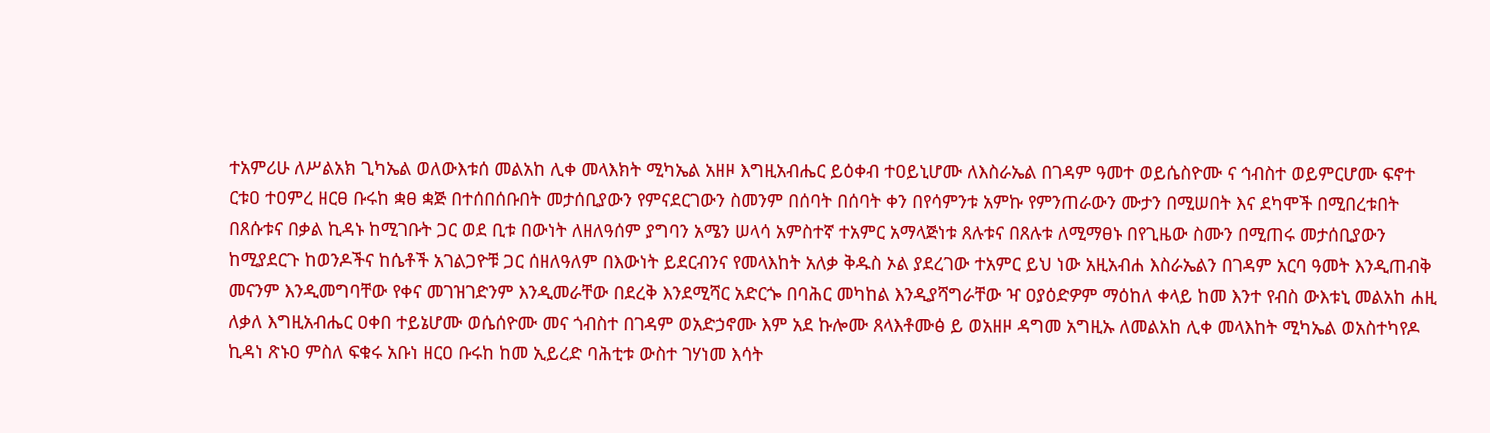ተአምሪሁ ለሥልአክ ጊካኤል ወለውእቱሰ መልአከ ሊቀ መላእክት ሚካኤል አዘዞ እግዚአብሔር ይዕቀብ ተዐይኒሆሙ ለእስራኤል በገዳም ዓመተ ወይሴስዮሙ ና ኅብስተ ወይምርሆሙ ፍኖተ ርቱዐ ተዐምረ ዘርፀ ቡሩከ ቋፀ ቋጅ በተሰበሰቡበት መታሰቢያውን የምናደርገውን ስመንም በሰባት በሰባት ቀን በየሳምንቱ አምኩ የምንጠራውን ሙታን በሚሠበት እና ደካሞች በሚበረቱበት በጸሱቱና በቃል ኪዳኑ ከሚገቡት ጋር ወደ ቢቱ በውነት ለዘለዓሰም ያግባን አሜን ሠላሳ አምስተኛ ተአምር አማላጅነቱ ጸሉቱና በጸሉቱ ለሚማፀኑ በየጊዜው ስሙን በሚጠሩ መታሰቢያውን ከሚያደርጉ ከወንዶችና ከሴቶች አገልጋዮቹ ጋር ሰዘለዓለም በእውነት ይደርብንና የመላእከት አለቃ ቅዱስ ኦል ያደረገው ተአምር ይህ ነው አዚአብሐ እስራኤልን በገዳም አርባ ዓመት እንዲጠብቅ መናንም እንዲመግባቸው የቀና መገዝገድንም እንዲመራቸው በደረቅ እንደሚሻር አድርጐ በባሕር መካከል እንዲያሻግራቸው ዣ ዐያዕድዎም ማዕከለ ቀላይ ከመ እንተ የብስ ውእቱኒ መልአከ ሐዚ ለቃለ እግዚአብሔር ዐቀበ ተይኔሆሙ ወሴሰዮሙ መና ጎብስተ በገዳም ወአድኃኖሙ እም አደ ኩሎሙ ጸላእቶሙፅ ይ ወአዘዞ ዳግመ አግዚኡ ለመልአከ ሊቀ መላእከት ሚካኤል ወአስተካየዶ ኪዳነ ጽኑዐ ምስለ ፍቁሩ አቡነ ዘርዐ ቡሩከ ከመ ኢይረድ ባሕቲቱ ውስተ ገሃነመ እሳት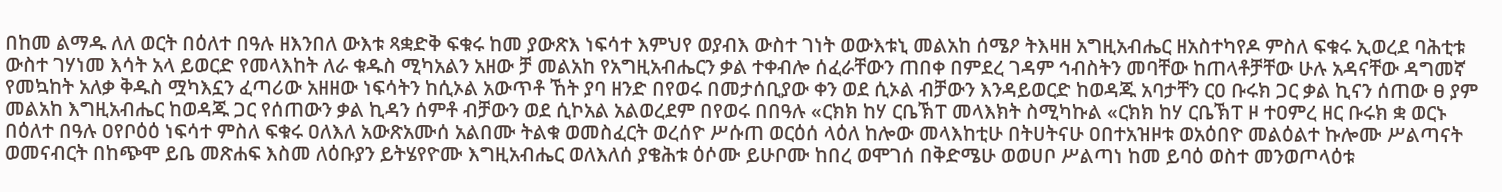በከመ ልማዱ ለለ ወርት በዕለተ በዓሉ ዘእንበለ ውእቱ ጻቋድቅ ፍቁሩ ከመ ያውጽእ ነፍሳተ እምህየ ወያብእ ውስተ ገነት ወውእቱኒ መልአከ ሰሜዖ ትእዛዘ አግዚአብሔር ዘአስተካየዶ ምስለ ፍቁሩ ኢወረደ ባሕቲቱ ውስተ ገሃነመ እሳት አላ ይወርድ የመላእከት ለራ ቁዱስ ሚካአልን አዘው ቻ መልአከ የአግዚአብሔርን ቃል ተቀብሎ ሰፈራቸውን ጠበቀ በምደረ ገዳም ኅብስትን መባቸው ከጠላቶቻቸው ሁሉ አዳናቸው ዳግመኛ የመኳከት አለቃ ቅዱስ ሟካእኗን ፈጣሪው አዘዘው ነፍሳትን ከሲኦል አውጥቶ ኸት ያባ ዘንድ በየወሩ በመታሰቢያው ቀን ወደ ሲኦል ብቻውን እንዳይወርድ ከወዳጁ አባታቸን ርዐ ቡሩክ ጋር ቃል ኪናን ሰጠው ፀ ያም መልአከ እግዚአብሔር ከወዳጁ ጋር የሰጠውን ቃል ኪዳን ሰምቶ ብቻውን ወደ ሲኮአል አልወረደም በየወሩ በበዓሉ «ርክክ ከሃ ርቤኽፐ መላእክት ስሚካኩል «ርክክ ከሃ ርቤኽፐ ዞ ተዐምረ ዘር ቡሩክ ቋ ወርኑ በዕለተ በዓሉ ዐየቦዕዕ ነፍሳተ ምስለ ፍቁሩ ዐለእለ አውጽአሙሰ አልበሙ ትልቁ ወመስፈርት ወረሰዮ ሥሱጠ ወርዕሰ ላዕለ ከሎው መላእከቲሁ በትሀትናሁ ዐበተአዝዞቱ ወአዕበዮ መልዕልተ ኩሎሙ ሥልጣናት ወመናብርት በከጭሞ ይቤ መጽሐፍ እስመ ለዕቡያን ይትሄየዮሙ እግዚአብሔር ወለእለሰ ያቄሕቱ ዕሶሙ ይሁቦሙ ከበረ ወሞገሰ በቅድሜሁ ወወሀቦ ሥልጣነ ከመ ይባዕ ወስተ መንወጦላዕቱ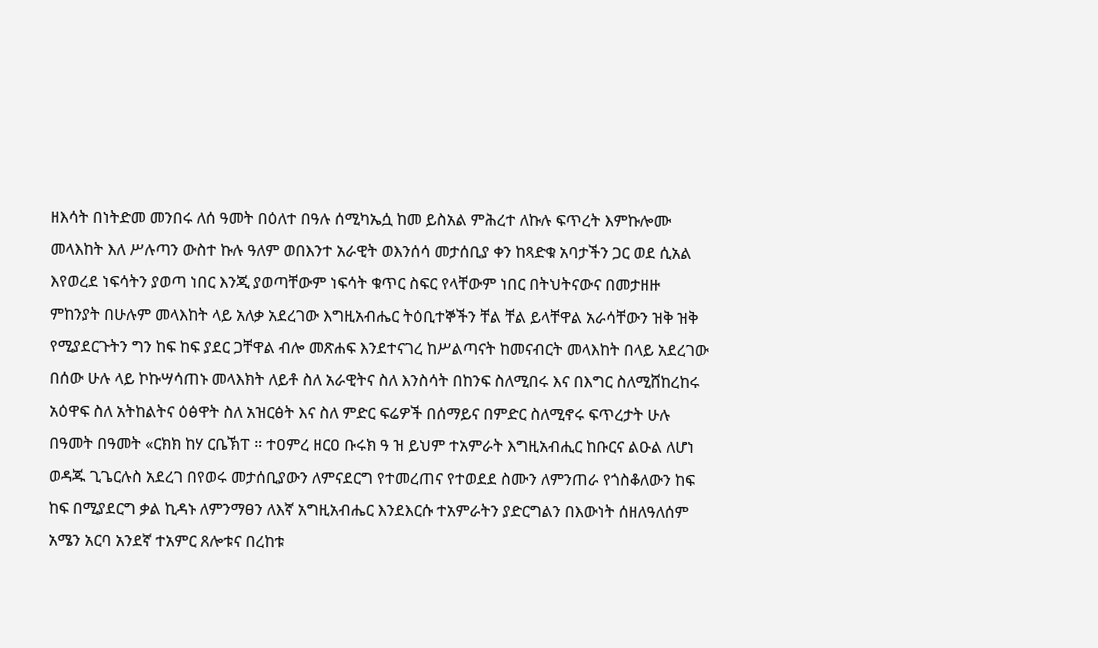ዘእሳት በነትድመ መንበሩ ለሰ ዓመት በዕለተ በዓሉ ሰሚካኤሷ ከመ ይስአል ምሕረተ ለኩሉ ፍጥረት እምኩሎሙ መላእከት እለ ሥሉጣን ውስተ ኩሉ ዓለም ወበእንተ አራዊት ወእንሰሳ መታሰቢያ ቀን ከጻድቁ አባታችን ጋር ወደ ሲአል እየወረደ ነፍሳትን ያወጣ ነበር እንጂ ያወጣቸውም ነፍሳት ቁጥር ስፍር የላቸውም ነበር በትህትናውና በመታዘዙ ምከንያት በሁሉም መላእከት ላይ አለቃ አደረገው እግዚአብሔር ትዕቢተኞችን ቸል ቸል ይላቸዋል አራሳቸውን ዝቅ ዝቅ የሚያደርጉትን ግን ከፍ ከፍ ያደር ጋቸዋል ብሎ መጽሐፍ እንደተናገረ ከሥልጣናት ከመናብርት መላእከት በላይ አደረገው በሰው ሁሉ ላይ ኮኩሣሳጠኑ መላእክት ለይቶ ስለ አራዊትና ስለ እንስሳት በከንፍ ስለሚበሩ እና በእግር ስለሚሸከረከሩ አዕዋፍ ስለ አትከልትና ዕፅዋት ስለ አዝርፅት እና ስለ ምድር ፍሬዎች በሰማይና በምድር ስለሚኖሩ ፍጥረታት ሁሉ በዓመት በዓመት «ርክክ ከሃ ርቤኽፐ ። ተዐምረ ዘርዐ ቡሩክ ዓ ዝ ይህም ተአምራት እግዚአብሒር ከቡርና ልዑል ለሆነ ወዳጁ ጊጌርሉስ አደረገ በየወሩ መታሰቢያውን ለምናደርግ የተመረጠና የተወደደ ስሙን ለምንጠራ የጎስቆለውን ከፍ ከፍ በሚያደርግ ቃል ኪዳኑ ለምንማፀን ለእኛ አግዚአብሔር እንደእርሱ ተአምራትን ያድርግልን በእውነት ሰዘለዓለሰም አሜን አርባ አንደኛ ተአምር ጸሎቱና በረከቱ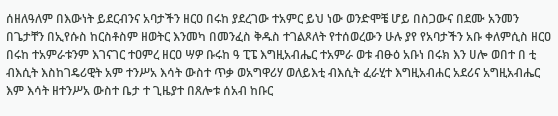ሰዘለዓለም በእውነት ይደርብንና አባታችን ዘርዐ በሩከ ያደረገው ተአምር ይህ ነው ወንድሞቼ ሆይ በስጋውና በደሙ አንመን በጌታቸን በኢየሱስ ከርስቶስም ዘወትር እንመካ በመንፈስ ቅዱስ ተገልጾለት የተሰወረውን ሁሉ ያየ የአባታችን አቡ ቀለምሲስ ዘርዐ በሩከ ተአምራቱንም እገናገር ተዐምረ ዘርዐ ሣዎ ቡሩከ ዓ ፒፔ እግዚአብሔር ተአምራ ወቱ ብፁዕ አቡነ በሩክ እን ሀሎ ወበተ በ ቲ ብእሲት እስከገዴሪዊት አም ተንሥአ እሳት ውስተ ጥቃ ወአግዋሪሃ ወለይእቲ ብእሲት ፈራሂተ እግዚአብሐር አደሪና አግዚአብሔር እም እሳት ዘተንሥአ ውስተ ቤታ ተ ጊዜያተ በጸሎቱ ሰአብ ከቡር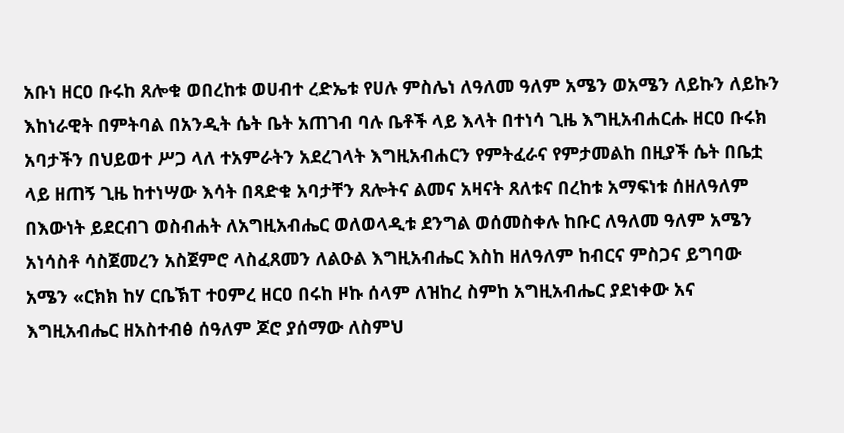አቡነ ዘርዐ ቡሩከ ጸሎቁ ወበረከቱ ወሀብተ ረድኤቱ የሀሉ ምስሌነ ለዓለመ ዓለም አሜን ወአሜን ለይኩን ለይኩን እከነራዊት በምትባል በአንዲት ሴት ቤት አጠገብ ባሉ ቤቶች ላይ እላት በተነሳ ጊዜ እግዚአብሐርሑ ዘርዐ ቡሩክ አባታችን በህይወተ ሥጋ ላለ ተአምራትን አደረገላት እግዚአብሐርን የምትፈራና የምታመልከ በዚያች ሴት በቤቷ ላይ ዘጠኝ ጊዜ ከተነሣው እሳት በጻድቁ አባታቸን ጸሎትና ልመና አዛናት ጸለቱና በረከቱ አማፍነቱ ሰዘለዓለም በእውነት ይደርብገ ወስብሐት ለአግዚአብሔር ወለወላዲቱ ደንግል ወሰመስቀሉ ከቡር ለዓለመ ዓለም አሜን አነሳስቶ ሳስጀመረን አስጀምሮ ላስፈጸመን ለልዑል እግዚአብሔር እስከ ዘለዓለም ከብርና ምስጋና ይግባው አሜን «ርክክ ከሃ ርቤኽፐ ተዐምረ ዘርዐ በሩከ ዞኩ ሰላም ለዝከረ ስምከ አግዚአብሔር ያደነቀው አና እግዚአብሔር ዘአስተብፅ ሰዓለም ጆሮ ያሰማው ለስምህ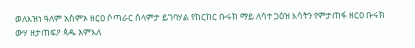ወለእዝነ ዓለም አስምኦ ዘርዐ ሶጣራር ሰላምታ ይገባሃል የከርከር ቡሩክ ማይ ለሳተ ጋዕዝ እሳትን የምታጠፋ ዘርዐ ቡሩክ ውሃ ዘታጠፍዖ ጳዱ አምእለ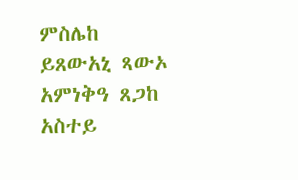ምስሌከ ይጸውአኒ ጻውኦ አምነቅዓ ጸጋከ አስተይ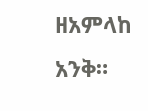ዘአምላከ አንቅ።